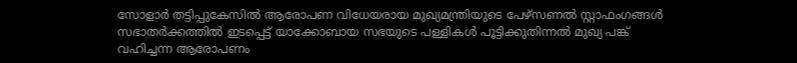സോളാര്‍ തട്ടിപ്പുകേസില്‍ ആരോപണ വിധേയരായ മുഖ്യമന്ത്രിയുടെ പേഴ്സണല്‍ സ്റ്റാഫംഗങ്ങള്‍ സഭാതര്‍ക്കത്തില്‍ ഇടപ്പെട്ട് യാക്കോബായ സഭയുടെ പള്ളികള്‍ പൂട്ടിക്കുതിന്നല്‍ മുഖ്യ പങ്ക് വഹിച്ചന്ന ആരോപണം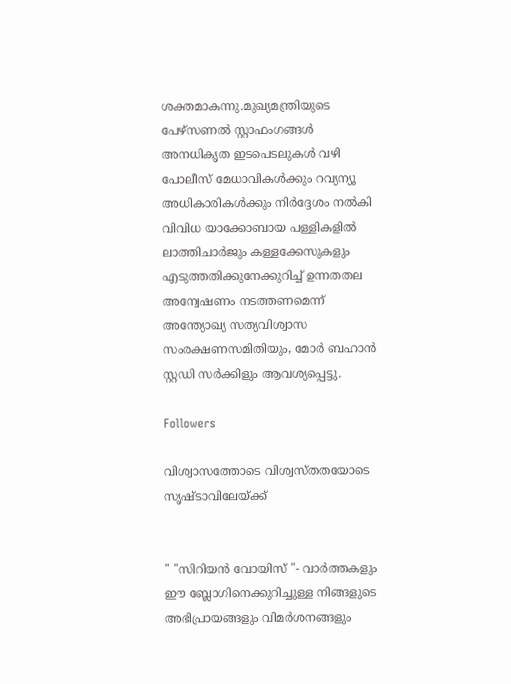ശക്തമാകന്നു.മുഖ്യമന്ത്രിയുടെ പേഴ്സണല്‍ സ്റ്റാഫംഗങ്ങള്‍ അനധികൃത ഇടപെടലുകള്‍ വഴി പോലീസ് മേധാവികള്‍ക്കും റവ്യന്യൂ അധികാരികള്‍ക്കും നിര്‍ദ്ദേശം നല്‍കി വിവിധ യാക്കോബായ പള്ളികളില്‍ ലാത്തിചാര്‍ജും കള്ളക്കേസുകളും എടുത്തതിക്കുനേക്കുറിച്ച് ഉന്നതതല അന്വേഷണം നടത്തണമെന്ന് അന്ത്യോഖ്യ സത്യവിശ്വാസ സംരക്ഷണസമിതിയും, മോര്‍ ബഹാന്‍ സ്റ്റഡി സര്‍ക്കിളും ആവശ്യപ്പെട്ടു.

Followers

വിശ്വാസത്തോടെ വിശ്വസ്തതയോടെ സൃഷ്ടാവിലേയ്ക്ക്


" "സിറിയന്‍ വോയിസ്‌ "- വാര്‍ത്തകളും ഈ ബ്ലോഗിനെക്കുറിച്ചുള്ള നിങ്ങളുടെ അഭിപ്രായങ്ങളും വിമര്‍ശനങ്ങളും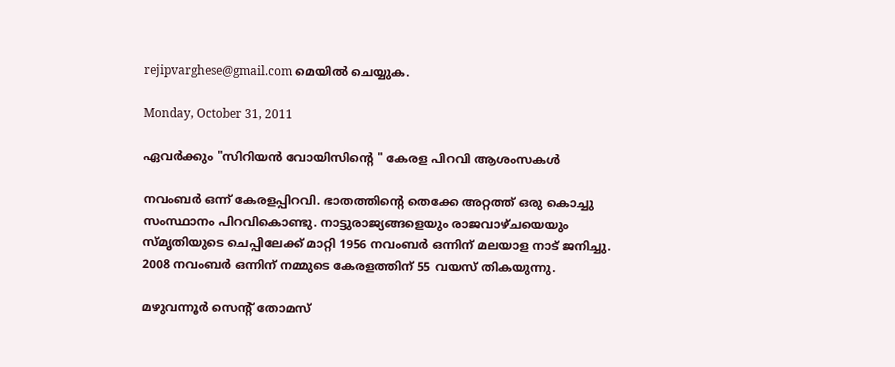rejipvarghese@gmail.com മെയില്‍ ചെയ്യുക.

Monday, October 31, 2011

ഏവര്‍ക്കും "സിറിയന്‍ വോയിസിന്‍റെ " കേരള പിറവി ആശംസകള്‍

നവംബര്‍ ഒന്ന് കേരളപ്പിറവി. ഭാതത്തിന്‍റെ തെക്കേ അറ്റത്ത് ഒരു കൊച്ചു സംസ്ഥാനം പിറവികൊണ്ടു. നാട്ടുരാജ്യങ്ങളെയും രാജവാഴ്ചയെയും സ്മൃതിയുടെ ചെപ്പിലേക്ക് മാറ്റി 1956 നവംബര്‍ ഒന്നിന് മലയാള നാട് ജനിച്ചു. 2008 നവംബര്‍ ഒന്നിന് നമ്മുടെ കേരളത്തിന് 55 വയസ് തികയുന്നു.

മഴുവന്നൂര്‍ സെന്‍റ് തോമസ്‌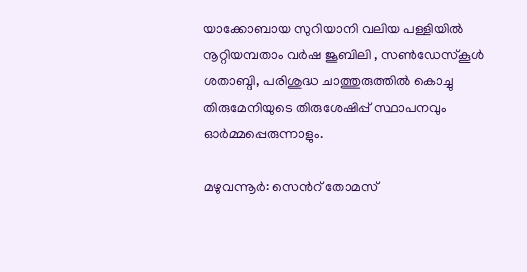യാക്കോബായ സുറിയാനി വലിയ പള്ളിയില്‍ നൂറ്റിയമ്പതാം വര്‍ഷ ജൂബിലി , സണ്‍‌ഡേസ്കൂള്‍ ശതാബ്ദി, പരിശുദ്ധ ചാത്തുരുത്തില്‍ കൊച്ചു തിരുമേനിയുടെ തിരുശേഷിപ്പ് സ്ഥാപനവും ഓര്‍മ്മപ്പെരുന്നാളും.

മഴുവന്നൂര്‍: സെന്‍റ് തോമസ്‌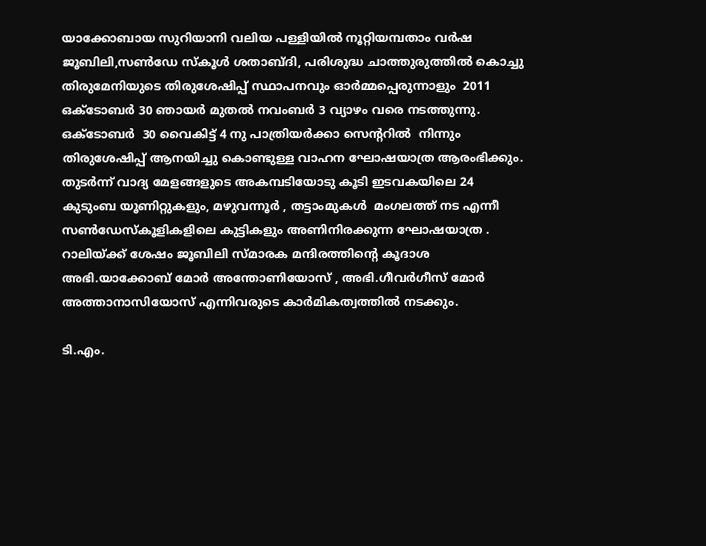യാക്കോബായ സുറിയാനി വലിയ പള്ളിയില്‍ നൂറ്റിയമ്പതാം വര്‍ഷ ജൂബിലി,സണ്‍‌ഡേ സ്കൂള്‍ ശതാബ്ദി, പരിശുദ്ധ ചാത്തുരുത്തില്‍ കൊച്ചു തിരുമേനിയുടെ തിരുശേഷിപ്പ് സ്ഥാപനവും ഓര്‍മ്മപ്പെരുന്നാളും  2011 ഒക്ടോബര്‍ 30 ഞായര്‍ മുതല്‍ നവംബര്‍ 3 വ്യാഴം വരെ നടത്തുന്നു.
ഒക്ടോബര്‍  30 വൈകിട്ട് 4 നു പാത്രിയര്‍ക്കാ സെന്ററില്‍  നിന്നും തിരുശേഷിപ്പ് ആനയിച്ചു കൊണ്ടുള്ള വാഹന ഘോഷയാത്ര ആരംഭിക്കും. തുടര്‍ന്ന് വാദ്യ മേളങ്ങളുടെ അകമ്പടിയോടു കൂടി ഇടവകയിലെ 24 കുടുംബ യൂണിറ്റുകളും, മഴുവന്നൂര്‍ , തട്ടാംമുകള്‍  മംഗലത്ത് നട എന്നീ  സണ്‍‌ഡേസ്കൂളികളിലെ കുട്ടികളും അണിനിരക്കുന്ന ഘോഷയാത്ര . റാലിയ്ക്ക് ശേഷം ജൂബിലി സ്മാരക മന്ദിരത്തിന്റെ കൂദാശ അഭി.യാക്കോബ് മോര്‍ അന്തോണിയോസ് , അഭി.ഗീവര്‍ഗീസ് മോര്‍ അത്താനാസിയോസ് എന്നിവരുടെ കാര്‍മികത്വത്തില്‍ നടക്കും.

ടി.എം.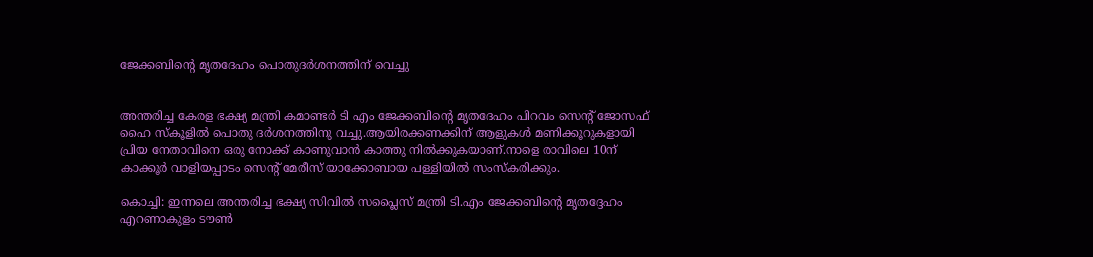ജേക്കബിന്റെ മൃതദേഹം പൊതുദര്‍ശനത്തിന് വെച്ചു


അന്തരിച്ച കേരള ഭക്ഷ്യ മന്ത്രി കമാണ്ടര്‍ ടി എം ജേക്കബിന്റെ മൃതദേഹം പിറവം സെന്റ്‌ ജോസഫ്‌ ഹൈ സ്കൂളില്‍ പൊതു ദര്‍ശനത്തിനു വച്ചു.ആയിരക്കണക്കിന് ആളുകള്‍ മണിക്കൂറുകളായി പ്രിയ നേതാവിനെ ഒരു നോക്ക് കാണുവാന്‍ കാത്തു നില്‍ക്കുകയാണ്.നാളെ രാവിലെ 10ന്‌ കാക്കൂര്‍ വാളിയപ്പാടം സെന്റ്‌ മേരീസ്‌ യാക്കോബായ പള്ളിയില്‍ സംസ്കരിക്കും.

കൊച്ചി: ഇന്നലെ അന്തരിച്ച ഭക്ഷ്യ സിവില്‍ സപ്ലൈസ്‌ മന്ത്രി ടി.എം ജേക്കബിന്റെ മൃതദ്ദേഹം എറണാകുളം ടൗണ്‍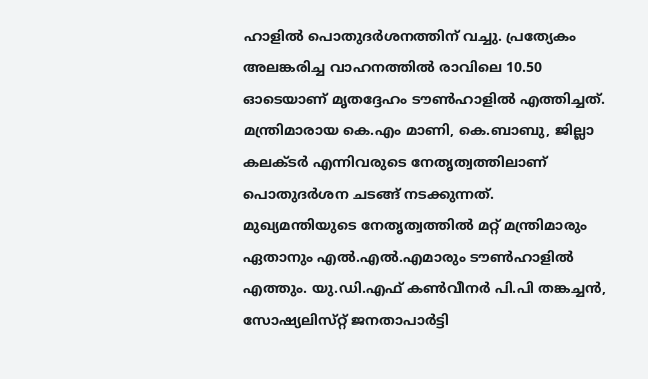ഹാളില്‍ പൊതുദര്‍ശനത്തിന്‌ വച്ചു. പ്രത്യേകം അലങ്കരിച്ച വാഹനത്തില്‍ രാവിലെ 10.50 ഓടെയാണ് മൃതദ്ദേഹം ടൗണ്‍ഹാളില്‍ എത്തിച്ചത്. മന്ത്രിമാരായ കെ.എം മാണി, കെ.ബാബു, ജില്ലാ കലക്‌ടര്‍ എന്നിവരുടെ നേതൃത്വത്തിലാണ്‌ പൊതുദര്‍ശന ചടങ്ങ്‌ നടക്കുന്നത്‌. മുഖ്യമന്തിയുടെ നേതൃത്വത്തില്‍ മറ്റ് മന്ത്രിമാരും ഏതാനും എല്‍.എല്‍.എമാരും ടൗണ്‍ഹാളില്‍ എത്തും. യു.ഡി.എഫ്‌ കണ്‍വീനര്‍ പി.പി തങ്കച്ചന്‍, സോഷ്യലിസ്‌റ്റ് ജനതാപാര്‍ട്ടി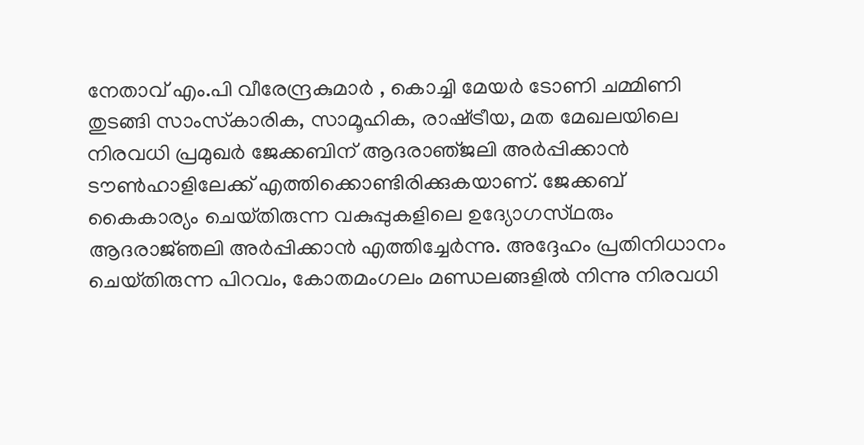നേതാവ്‌ എം.പി വീരേന്ദ്രകുമാര്‍ , കൊച്ചി മേയര്‍ ടോണി ചമ്മിണി തുടങ്ങി സാംസ്‌കാരിക, സാമൂഹിക, രാഷ്‌ട്രീയ, മത മേഖലയിലെ നിരവധി പ്രമുഖര്‍ ജേക്കബിന്‌ ആദരാഞ്‌ജലി അര്‍പ്പിക്കാന്‍ ടൗണ്‍ഹാളിലേക്ക്‌ എത്തിക്കൊണ്ടിരിക്കുകയാണ്‌. ജേക്കബ്‌ കൈകാര്യം ചെയ്‌തിരുന്ന വകുപ്പുകളിലെ ഉദ്യോഗസ്‌ഥരും ആദരാജ്‌ഞലി അര്‍പ്പിക്കാന്‍ എത്തിച്ചേര്‍ന്നു. അദ്ദേഹം പ്രതിനിധാനം ചെയ്‌തിരുന്ന പിറവം, കോതമംഗലം മണ്ഡലങ്ങളില്‍ നിന്നു നിരവധി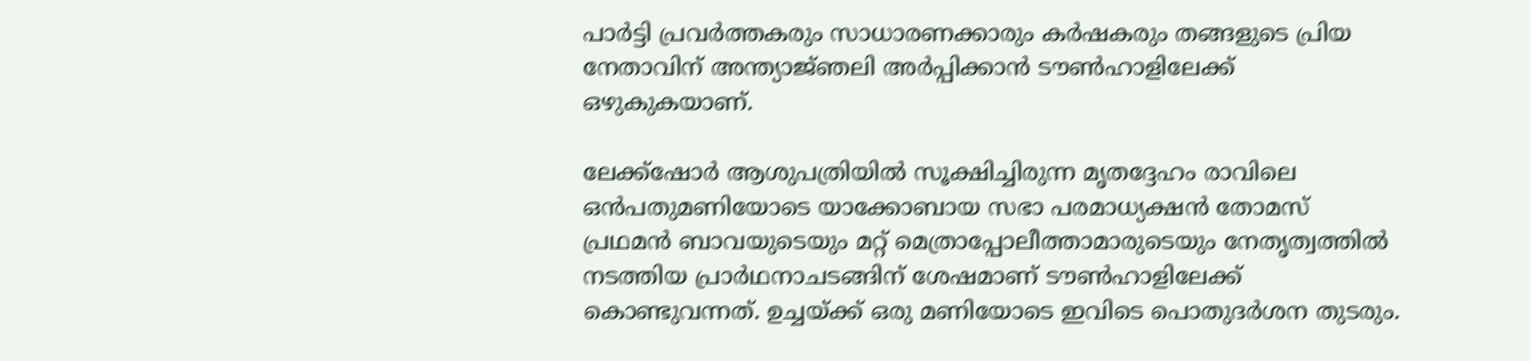പാര്‍ട്ടി പ്രവര്‍ത്തകരും സാധാരണക്കാരും കര്‍ഷകരും തങ്ങളുടെ പ്രിയ നേതാവിന്‌ അന്ത്യാജ്‌ഞലി അര്‍പ്പിക്കാന്‍ ടൗണ്‍ഹാളിലേക്ക്‌ ഒഴുകുകയാണ്‌.

ലേക്ക്‌ഷോര്‍ ആശുപത്രിയില്‍ സൂക്ഷിച്ചിരുന്ന മൃതദ്ദേഹം രാവിലെ ഒന്‍പതുമണിയോടെ യാക്കോബായ സഭാ പരമാധ്യക്ഷന്‍ തോമസ്‌ പ്രഥമന്‍ ബാവയുടെയും മറ്റ് മെത്രാപ്പോലീത്താമാരുടെയും നേതൃത്വത്തില്‍ നടത്തിയ പ്രാര്‍ഥനാചടങ്ങിന്‌ ശേഷമാണ്‌ ടൗണ്‍ഹാളിലേക്ക്‌ കൊണ്ടുവന്നത്‌. ഉച്ചയ്‌ക്ക് ഒരു മണിയോടെ ഇവിടെ പൊതുദര്‍ശന തുടരും.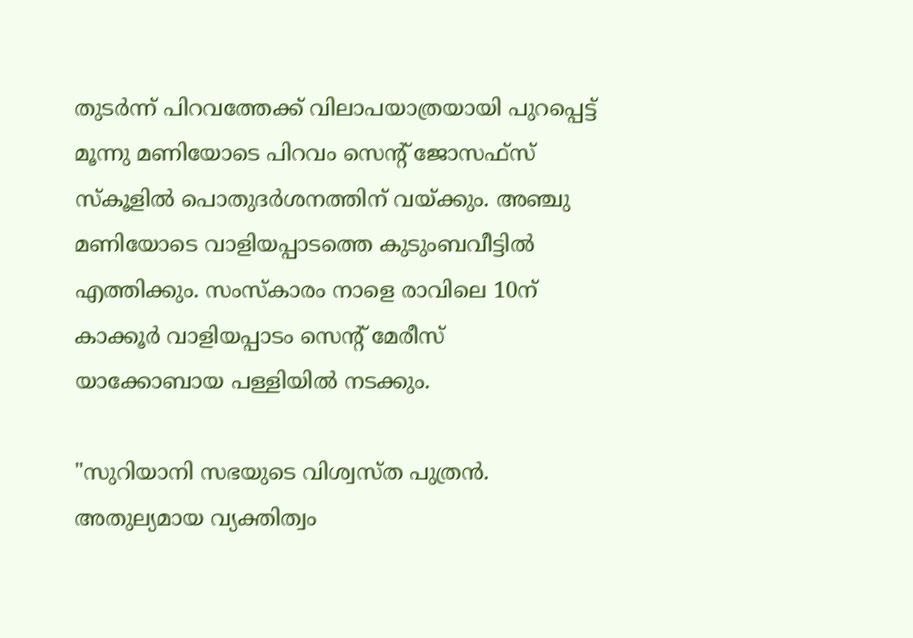തുടര്‍ന്ന്‌ പിറവത്തേക്ക്‌ വിലാപയാത്രയായി പുറപ്പെട്ട്‌ മൂന്നു മണിയോടെ പിറവം സെന്റ്‌ ജോസഫ്‌സ് സ്‌കൂളില്‍ പൊതുദര്‍ശനത്തിന്‌ വയ്‌ക്കും. അഞ്ചു മണിയോടെ വാളിയപ്പാടത്തെ കുടുംബവീട്ടില്‍ എത്തിക്കും. സംസ്‌കാരം നാളെ രാവിലെ 10ന്‌ കാക്കൂര്‍ വാളിയപ്പാടം സെന്റ്‌ മേരീസ്‌ യാക്കോബായ പള്ളിയില്‍ നടക്കും.

"സുറിയാനി സഭയുടെ വിശ്വസ്ത പുത്രന്‍. അതുല്യമായ വ്യക്തിത്വം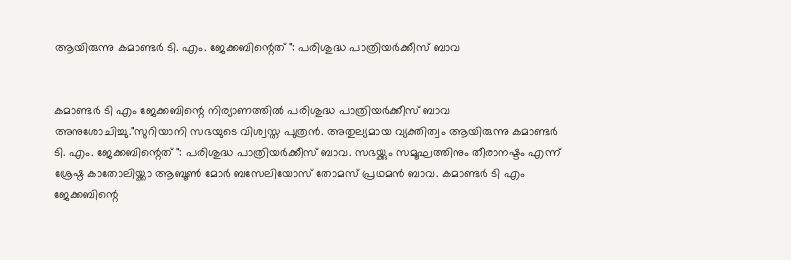ആയിരുന്നു കമാണ്ടര്‍ ടി. എം. ജേക്കബിന്റെത് ": പരിശുദ്ധ പാത്രിയര്‍ക്കീസ് ബാവ


കമാണ്ടര്‍ ടി എം ജേക്കബിന്റെ നിര്യാണത്തില്‍ പരിശുദ്ധ പാത്രിയര്‍ക്കീസ് ബാവ അനുശോചിച്ചു."സുറിയാനി സഭയുടെ വിശ്വസ്ത പുത്രന്‍. അതുല്യമായ വ്യക്തിത്വം ആയിരുന്നു കമാണ്ടര്‍ ടി. എം. ജേക്കബിന്റെത് ": പരിശുദ്ധ പാത്രിയര്‍ക്കീസ് ബാവ. സഭയ്ക്കും സമൂഘത്തിനും തീരാനഷ്ടം എന്ന് ശ്രേഷ്ഠ കാതോലിയ്ക്കാ ആബൂണ്‍ മോര്‍ ബസേലിയോസ് തോമസ്‌ പ്രഥമന്‍ ബാവ. കമാണ്ടര്‍ ടി എം ജേക്കബിന്റെ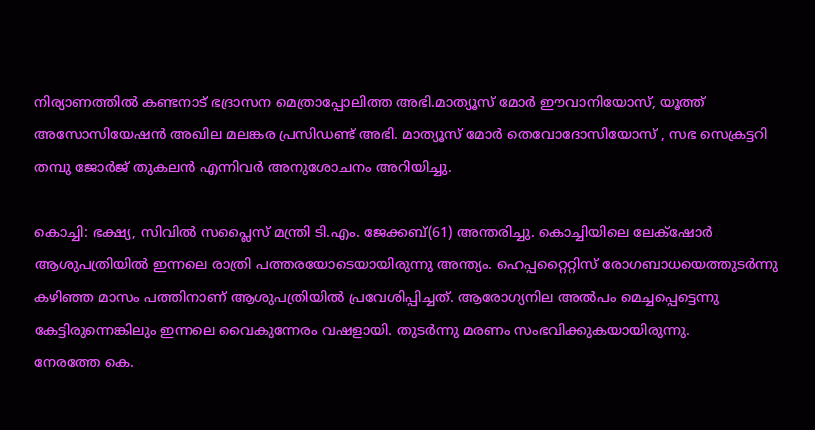നിര്യാണത്തില്‍ കണ്ടനാട് ഭദ്രാസന മെത്രാപ്പോലിത്ത അഭി.മാത്യൂസ്‌ മോര്‍ ഈവാനിയോസ്, യൂത്ത് അസോസിയേഷന്‍ അഖില മലങ്കര പ്രസിഡണ്ട്‌ അഭി. മാത്യൂസ്‌ മോര്‍ തെവോദോസിയോസ് , സഭ സെക്രട്ടറി തമ്പു ജോര്‍ജ് തുകലന്‍ എന്നിവര്‍ അനുശോചനം അറിയിച്ചു.

കൊച്ചി: ഭക്ഷ്യ, സിവില്‍ സപ്ലൈസ്‌ മന്ത്രി ടി.എം. ജേക്കബ്‌(61) അന്തരിച്ചു. കൊച്ചിയിലെ ലേക്‌ഷോര്‍ ആശുപത്രിയില്‍ ഇന്നലെ രാത്രി പത്തരയോടെയായിരുന്നു അന്ത്യം. ഹെപ്പറ്റൈറ്റിസ്‌ രോഗബാധയെത്തുടര്‍ന്നു കഴിഞ്ഞ മാസം പത്തിനാണ്‌ ആശുപത്രിയില്‍ പ്രവേശിപ്പിച്ചത്‌. ആരോഗ്യനില അല്‍പം മെച്ചപ്പെട്ടെന്നു കേട്ടിരുന്നെങ്കിലും ഇന്നലെ വൈകുന്നേരം വഷളായി. തുടര്‍ന്നു മരണം സംഭവിക്കുകയായിരുന്നു.
നേരത്തേ കെ.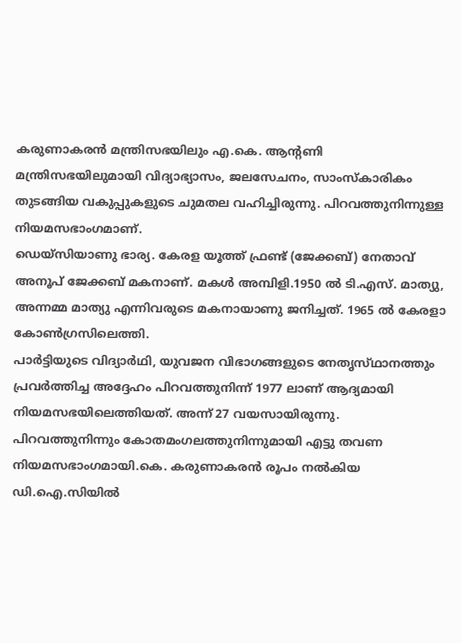കരുണാകരന്‍ മന്ത്രിസഭയിലും എ.കെ. ആന്റണി മന്ത്രിസഭയിലുമായി വിദ്യാഭ്യാസം, ജലസേചനം, സാംസ്‌കാരികം തുടങ്ങിയ വകുപ്പുകളുടെ ചുമതല വഹിച്ചിരുന്നു. പിറവത്തുനിന്നുള്ള നിയമസഭാംഗമാണ്‌.
ഡെയ്‌സിയാണു ഭാര്യ. കേരള യൂത്ത്‌ ഫ്രണ്ട്‌ (ജേക്കബ്‌) നേതാവ്‌ അനൂപ്‌ ജേക്കബ്‌ മകനാണ്‌. മകള്‍ അമ്പിളി.1950 ല്‍ ടി.എസ്‌. മാത്യു, അന്നമ്മ മാത്യു എന്നിവരുടെ മകനായാണു ജനിച്ചത്‌. 1965 ല്‍ കേരളാ കോണ്‍ഗ്രസിലെത്തി.
പാര്‍ട്ടിയുടെ വിദ്യാര്‍ഥി, യുവജന വിഭാഗങ്ങളുടെ നേതൃസ്‌ഥാനത്തും പ്രവര്‍ത്തിച്ച അദ്ദേഹം പിറവത്തുനിന്ന്‌ 1977 ലാണ്‌ ആദ്യമായി നിയമസഭയിലെത്തിയത്‌. അന്ന്‌ 27 വയസായിരുന്നു. പിറവത്തുനിന്നും കോതമംഗലത്തുനിന്നുമായി എട്ടു തവണ നിയമസഭാംഗമായി.കെ. കരുണാകരന്‍ രൂപം നല്‍കിയ ഡി.ഐ.സിയില്‍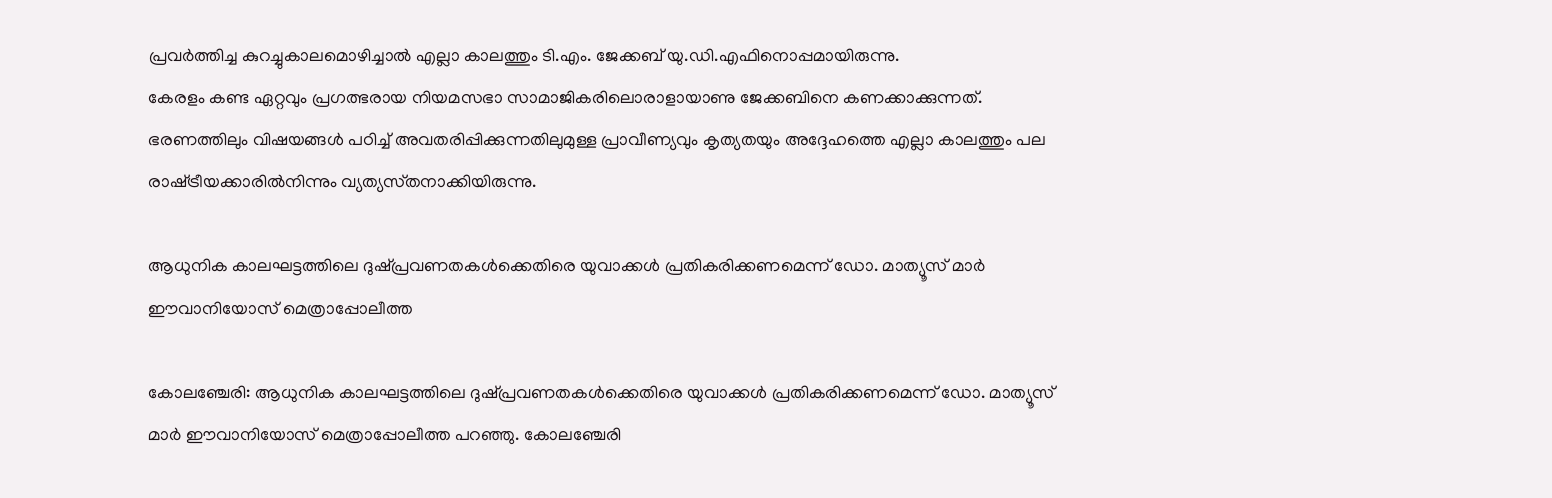പ്രവര്‍ത്തിച്ച കുറച്ചുകാലമൊഴിച്ചാല്‍ എല്ലാ കാലത്തും ടി.എം. ജേക്കബ്‌ യു.ഡി.എഫിനൊപ്പമായിരുന്നു.
കേരളം കണ്ട ഏറ്റവും പ്രഗത്ഭരായ നിയമസഭാ സാമാജികരിലൊരാളായാണു ജേക്കബിനെ കണക്കാക്കുന്നത്‌. ഭരണത്തിലും വിഷയങ്ങള്‍ പഠിച്ച്‌ അവതരിപ്പിക്കുന്നതിലുമുള്ള പ്രാവീണ്യവും കൃത്യതയും അദ്ദേഹത്തെ എല്ലാ കാലത്തും പല രാഷ്‌ട്രീയക്കാരില്‍നിന്നും വ്യത്യസ്‌തനാക്കിയിരുന്നു.

ആധുനിക കാലഘട്ടത്തിലെ ദുഷ്പ്രവണതകള്‍ക്കെതിരെ യുവാക്കള്‍ പ്രതികരിക്കണമെന്ന് ഡോ. മാത്യൂസ് മാര്‍ ഈവാനിയോസ് മെത്രാപ്പോലീത്ത

കോലഞ്ചേരി: ആധുനിക കാലഘട്ടത്തിലെ ദുഷ്പ്രവണതകള്‍ക്കെതിരെ യുവാക്കള്‍ പ്രതികരിക്കണമെന്ന് ഡോ. മാത്യൂസ് മാര്‍ ഈവാനിയോസ് മെത്രാപ്പോലീത്ത പറഞ്ഞു. കോലഞ്ചേരി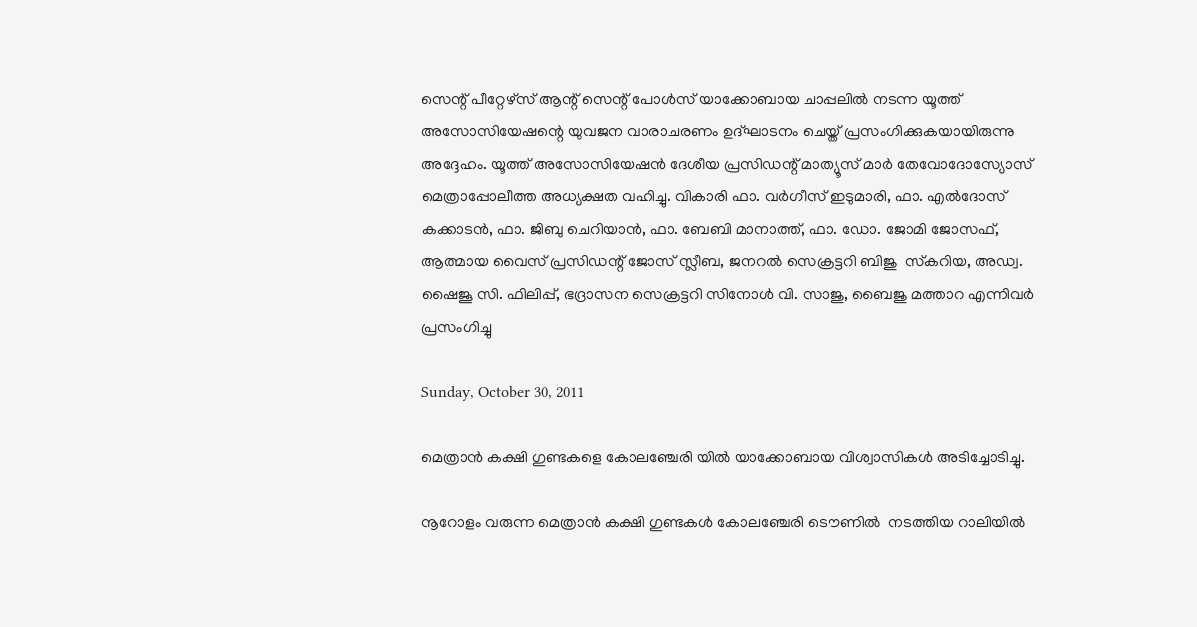സെന്റ് പീറ്റേഴ്‌സ് ആന്റ് സെന്റ് പോള്‍സ് യാക്കോബായ ചാപ്പലില്‍ നടന്ന യൂത്ത് അസോസിയേഷന്റെ യുവജന വാരാചരണം ഉദ്ഘാടനം ചെയ്ത് പ്രസംഗിക്കുകയായിരുന്നു അദ്ദേഹം. യൂത്ത് അസോസിയേഷന്‍ ദേശീയ പ്രസിഡന്റ് മാത്യൂസ് മാര്‍ തേവോദോസ്യോസ് മെത്രാപ്പോലീത്ത അധ്യക്ഷത വഹിച്ചു. വികാരി ഫാ. വര്‍ഗീസ് ഇടുമാരി, ഫാ. എല്‍ദോസ് കക്കാടന്‍, ഫാ. ജിബു ചെറിയാന്‍, ഫാ. ബേബി മാനാത്ത്, ഫാ. ഡോ. ജോമി ജോസഫ്, ആത്മായ വൈസ് പ്രസിഡന്റ് ജോസ് സ്ലീബ, ജനറല്‍ സെക്രട്ടറി ബിജു  സ്‌കറിയ, അഡ്വ. ഷൈജൂ സി. ഫിലിപ്പ്, ഭദ്രാസന സെക്രട്ടറി സിനോള്‍ വി. സാജു, ബൈജു മത്താറ എന്നിവര്‍ പ്രസംഗിച്ചു

Sunday, October 30, 2011

മെത്രാന്‍ കക്ഷി ഗുണ്ടകളെ കോലഞ്ചേരി യില്‍ യാക്കോബായ വിശ്വാസികള്‍ അടിച്ചോടിച്ചു.

നൂറോളം വരുന്ന മെത്രാന്‍ കക്ഷി ഗുണ്ടകള്‍ കോലഞ്ചേരി ടൌണില്‍  നടത്തിയ റാലിയില്‍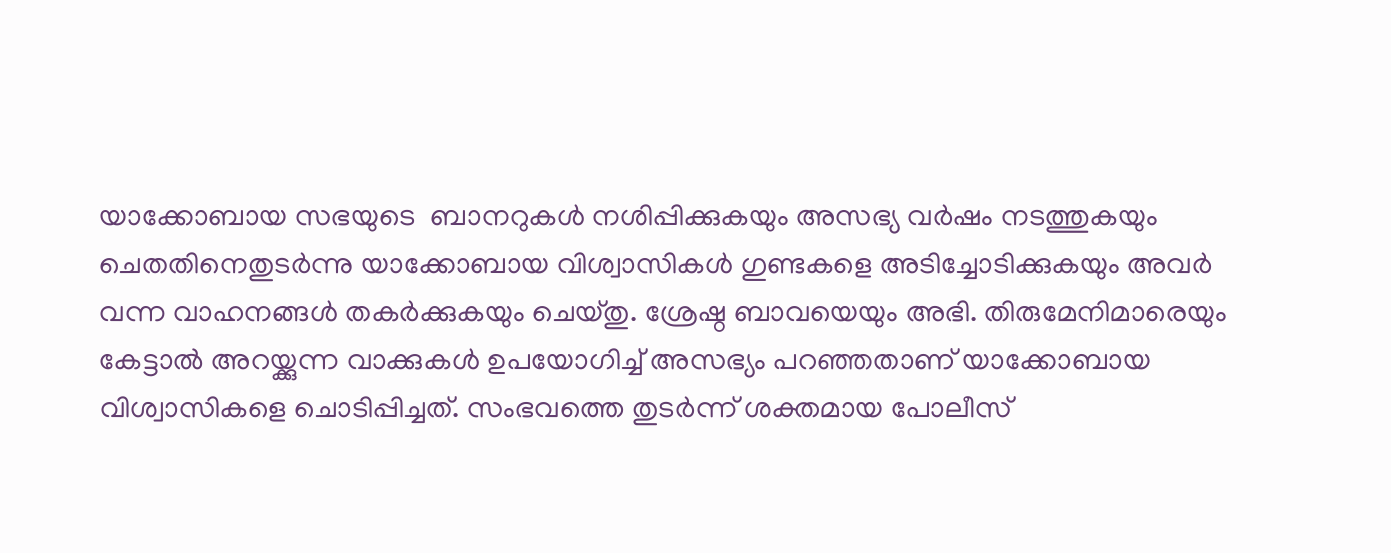യാക്കോബായ സഭയുടെ  ബാനറുകള്‍ നശിപ്പിക്കുകയും അസഭ്യ വര്‍ഷം നടത്തുകയും  ചെതതിനെതുടര്‍ന്നു യാക്കോബായ വിശ്വാസികള്‍ ഗുണ്ടകളെ അടിച്ചോടിക്കുകയും അവര്‍ വന്ന വാഹനങ്ങള്‍ തകര്‍ക്കുകയും ചെയ്തു. ശ്രേഷ്ഠ ബാവയെയും അഭി. തിരുമേനിമാരെയും കേട്ടാല്‍ അറയ്ക്കുന്ന വാക്കുകള്‍ ഉപയോഗിച്ച് അസഭ്യം പറഞ്ഞതാണ് യാക്കോബായ വിശ്വാസികളെ ചൊടിപ്പിച്ചത്. സംഭവത്തെ തുടര്‍ന്ന് ശക്തമായ പോലീസ്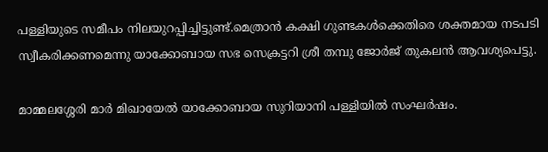പള്ളിയുടെ സമീപം നിലയുറപ്പിച്ചിട്ടുണ്ട്.മെത്രാന്‍ കക്ഷി ഗുണ്ടകള്‍ക്കെതിരെ ശക്തമായ നടപടി സ്വീകരിക്കണമെന്നു യാക്കോബായ സഭ സെക്രട്ടറി ശ്രീ തമ്പു ജോര്‍ജ് തുകലന്‍ ആവശ്യപെട്ടു.

മാമ്മലശ്ശേരി മാര്‍ മിഖായേല്‍ യാക്കോബായ സുറിയാനി പള്ളിയില്‍ സംഘര്‍ഷം.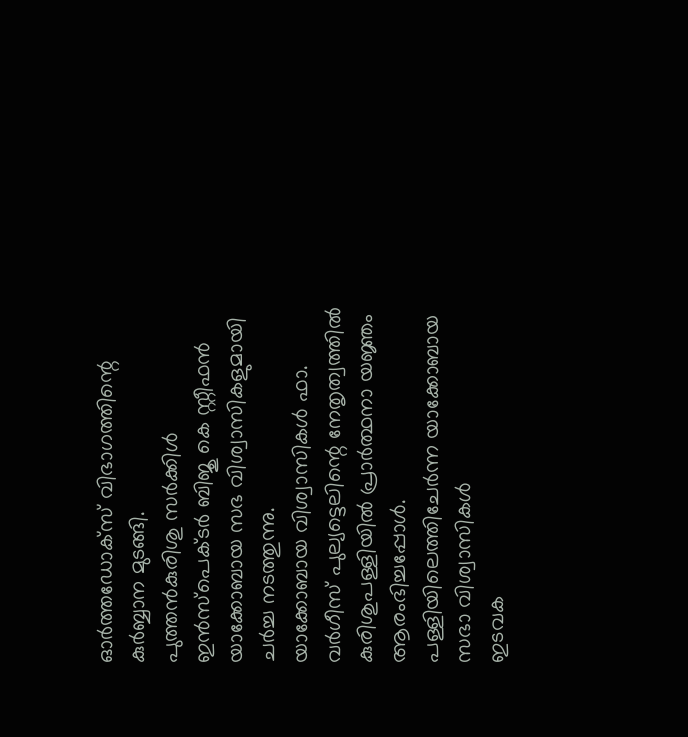ഓര്‍ത്തഡോക്സ് വിഭാഗത്തിന്റെ കുര്‍ബ്ബാന മുടങ്ങി.
പുത്തന്‍കുരിശു സര്‍ക്കിള്‍ ഇന്‍സ്പെക്ടര്‍ ബിജു കെ സ്റ്റീഫന്‍ യാക്കോബായ സഭ വിശ്വാസികളുമായി ചര്‍ച്ച നടത്തുന്നു.
യാക്കോബായ വിശ്വാസികള്‍ ഫാ. വര്‍ഗീസ്‌ പുല്യട്ടെലിന്റെ നേതൃത്വത്തില്‍ കുരിശുപള്ളിയില്‍ പ്രാര്‍ത്ഥനാ യജ്ഞം ആരംഭിച്ചപ്പോള്‍.
പള്ളിയിലെത്തിചേര്‍ന്ന യാക്കോബായ സഭാ വിശ്വാസികള്‍
ഇടവക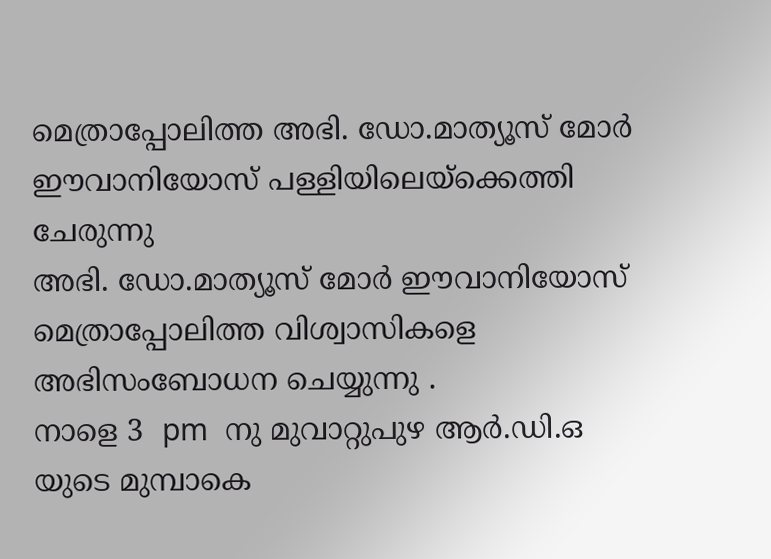മെത്രാപ്പോലിത്ത അഭി. ഡോ.മാത്യൂസ്‌ മോര്‍ ഈവാനിയോസ് പള്ളിയിലെയ്ക്കെത്തി ചേരുന്നു
അഭി. ഡോ.മാത്യൂസ്‌ മോര്‍ ഈവാനിയോസ് മെത്രാപ്പോലിത്ത വിശ്വാസികളെ അഭിസംബോധന ചെയ്യുന്നു .
നാളെ 3  pm  നു മുവാറ്റുപുഴ ആര്‍.ഡി.ഒ യുടെ മുമ്പാകെ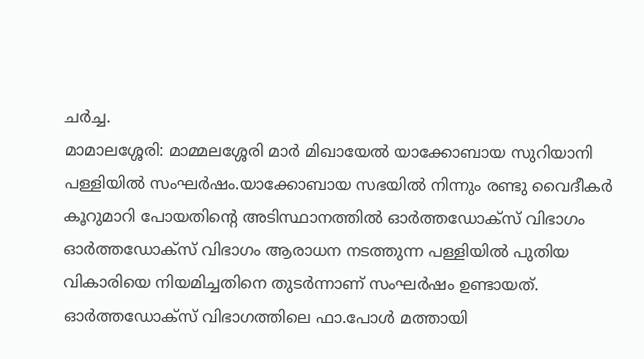ചര്‍ച്ച.
മാമാലശ്ശേരി: മാമ്മലശ്ശേരി മാര്‍ മിഖായേല്‍ യാക്കോബായ സുറിയാനി പള്ളിയില്‍ സംഘര്‍ഷം.യാക്കോബായ സഭയില്‍ നിന്നും രണ്ടു വൈദീകര്‍ കൂറുമാറി പോയതിന്റെ അടിസ്ഥാനത്തില്‍ ഓര്‍ത്തഡോക്സ് വിഭാഗം ഓര്‍ത്തഡോക്സ് വിഭാഗം ആരാധന നടത്തുന്ന പള്ളിയില്‍ പുതിയ വികാരിയെ നിയമിച്ചതിനെ തുടര്‍ന്നാണ്‌ സംഘര്‍ഷം ഉണ്ടായത്. ഓര്‍ത്തഡോക്സ് വിഭാഗത്തിലെ ഫാ.പോള്‍ മത്തായി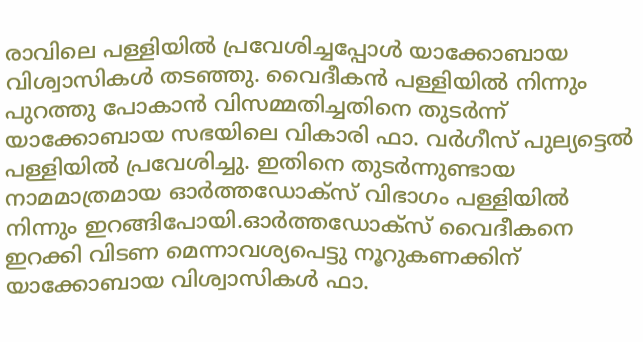രാവിലെ പള്ളിയില്‍ പ്രവേശിച്ചപ്പോള്‍ യാക്കോബായ വിശ്വാസികള്‍ തടഞ്ഞു. വൈദീകന്‍ പള്ളിയില്‍ നിന്നും പുറത്തു പോകാന്‍ വിസമ്മതിച്ചതിനെ തുടര്‍ന്ന് യാക്കോബായ സഭയിലെ വികാരി ഫാ. വര്‍ഗീസ്‌ പുല്യട്ടെല്‍ പള്ളിയില്‍ പ്രവേശിച്ചു. ഇതിനെ തുടര്‍ന്നുണ്ടായ നാമമാത്രമായ ഓര്‍ത്തഡോക്സ് വിഭാഗം പള്ളിയില്‍ നിന്നും ഇറങ്ങിപോയി.ഓര്‍ത്തഡോക്സ് വൈദീകനെ ഇറക്കി വിടണ മെന്നാവശ്യപെട്ടു നൂറുകണക്കിന് യാക്കോബായ വിശ്വാസികള്‍ ഫാ.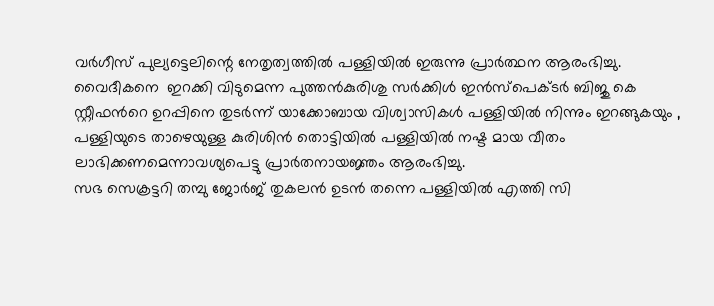വര്‍ഗീസ്‌ പുല്യട്ടെലിന്റെ നേതൃത്വത്തില്‍ പള്ളിയില്‍ ഇരുന്നു പ്രാര്‍ത്ഥന ആരംഭിച്ചു. വൈദീകനെ  ഇറക്കി വിടുമെന്ന പുത്തന്‍കുരിശു സര്‍ക്കിള്‍ ഇന്‍സ്പെക്ടര്‍ ബിജു കെ സ്റ്റീഫന്‍റെ ഉറപ്പിനെ തുടര്‍ന്ന് യാക്കോബായ വിശ്വാസികള്‍ പള്ളിയില്‍ നിന്നും ഇറങ്ങുകയും , പള്ളിയുടെ താഴെയുള്ള കുരിശിന്‍ തൊട്ടിയില്‍ പള്ളിയില്‍ നഷ്ട മായ വീതം ലാഭിക്കണമെന്നാവശ്യപെട്ടു പ്രാര്‍തനായജ്ഞം ആരംഭിച്ചു.
സഭ സെക്രട്ടറി തമ്പു ജോര്‍ജ് തുകലന്‍ ഉടന്‍ തന്നെ പള്ളിയില്‍ എത്തി സി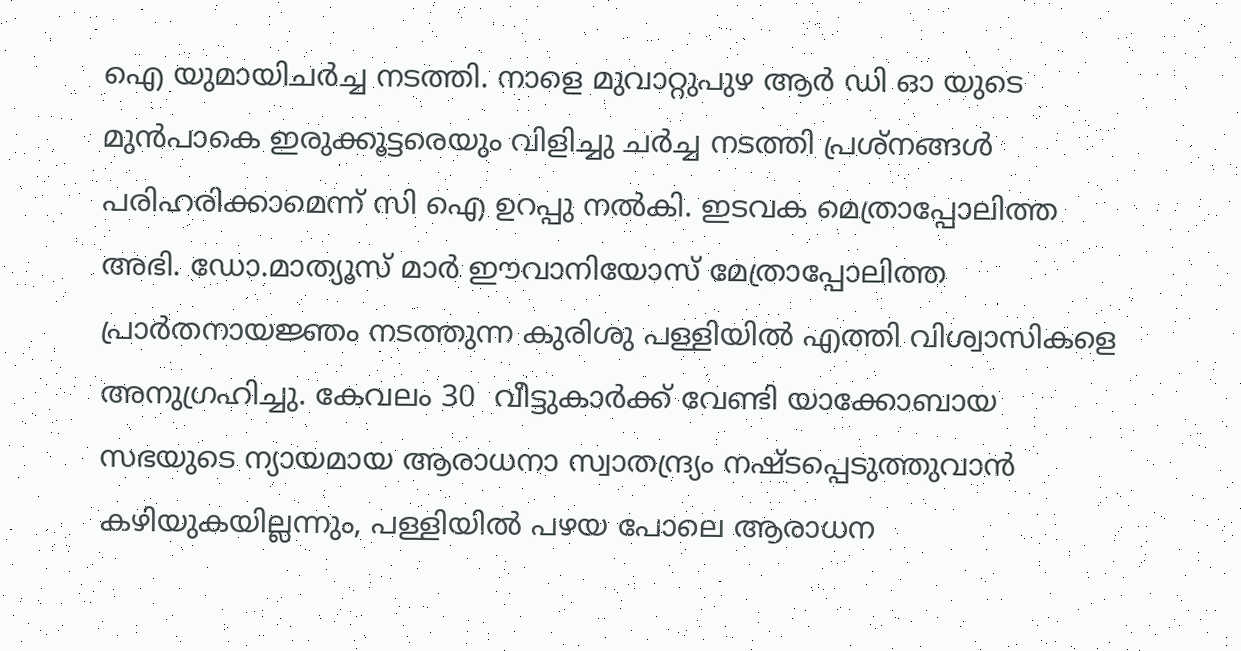ഐ യുമായിചര്‍ച്ച നടത്തി. നാളെ മുവാറ്റുപുഴ ആര്‍ ഡി ഓ യുടെ മുന്‍പാകെ ഇരുക്കൂട്ടരെയും വിളിച്ചു ചര്‍ച്ച നടത്തി പ്രശ്നങ്ങള്‍ പരിഹരിക്കാമെന്ന് സി ഐ ഉറപ്പു നല്‍കി. ഇടവക മെത്രാപ്പോലിത്ത അഭി. ഡോ.മാത്യൂസ്‌ മാര്‍ ഈവാനിയോസ് മേത്രാപ്പോലിത്ത   പ്രാര്‍തനായജ്ഞം നടത്തുന്ന കുരിശു പള്ളിയില്‍ എത്തി വിശ്വാസികളെ അനുഗ്രഹിച്ചു. കേവലം 30  വീട്ടുകാര്‍ക്ക് വേണ്ടി യാക്കോബായ സഭയുടെ ന്യായമായ ആരാധനാ സ്വാതന്ദ്ര്യം നഷ്ടപ്പെടുത്തുവാന്‍ കഴിയുകയില്ലന്നും, പള്ളിയില്‍ പഴയ പോലെ ആരാധന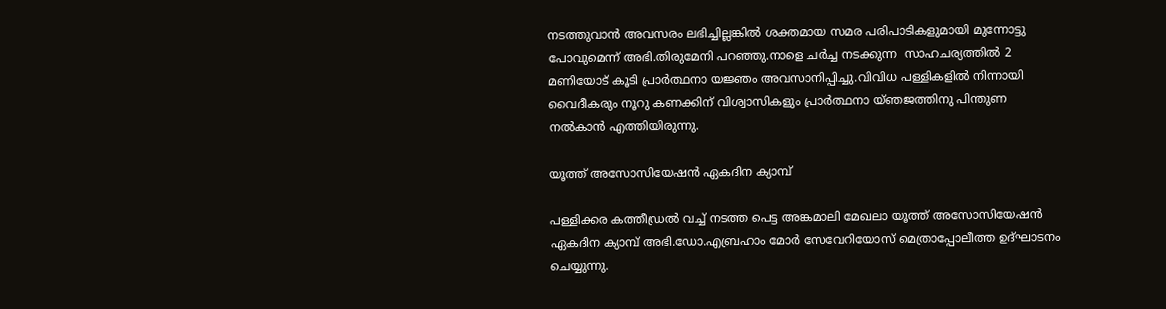നടത്തുവാന്‍ അവസരം ലഭിച്ചില്ലങ്കില്‍ ശക്തമായ സമര പരിപാടികളുമായി മുന്നോട്ടു പോവുമെന്ന് അഭി.തിരുമേനി പറഞ്ഞു.നാളെ ചര്‍ച്ച നടക്കുന്ന  സാഹചര്യത്തില്‍ 2  മണിയോട് കൂടി പ്രാര്‍ത്ഥനാ യജ്ഞം അവസാനിപ്പിച്ചു.വിവിധ പള്ളികളില്‍ നിന്നായി വൈദീകരും നൂറു കണക്കിന് വിശ്വാസികളും പ്രാര്‍ത്ഥനാ യ്ഞജത്തിനു പിന്തുണ നല്‍കാന്‍ എത്തിയിരുന്നു.

യൂത്ത് അസോസിയേഷന്‍ ഏകദിന ക്യാമ്പ്‌

പള്ളിക്കര കത്തീഡ്രല്‍ വച്ച് നടത്ത പെട്ട അങ്കമാലി മേഖലാ യൂത്ത് അസോസിയേഷന്‍ ഏകദിന ക്യാമ്പ്‌ അഭി.ഡോ.എബ്രഹാം മോര്‍ സേവേറിയോസ് മെത്രാപ്പോലീത്ത ഉദ്ഘാടനം ചെയ്യുന്നു.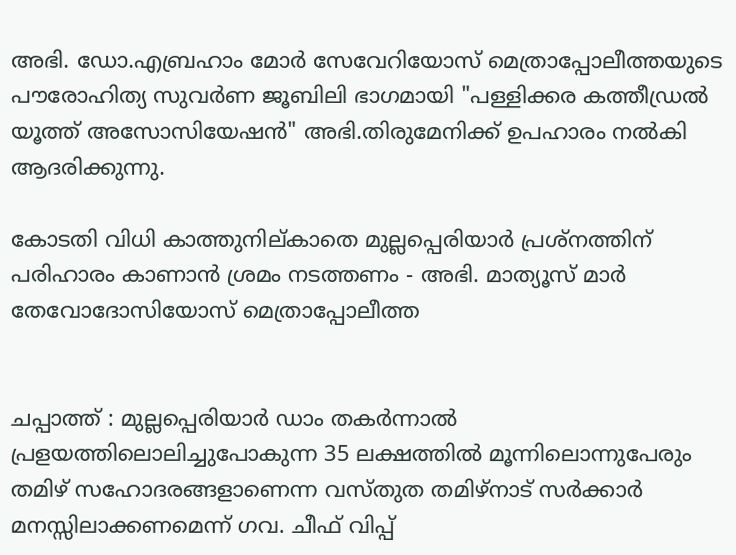അഭി. ഡോ.എബ്രഹാം മോര്‍ സേവേറിയോസ് മെത്രാപ്പോലീത്തയുടെ പൗരോഹിത്യ സുവര്‍ണ ജൂബിലി ഭാഗമായി "പള്ളിക്കര കത്തീഡ്രല്‍ യൂത്ത് അസോസിയേഷന്‍" അഭി.തിരുമേനിക്ക് ഉപഹാരം നല്‍കി ആദരിക്കുന്നു.

കോടതി വിധി കാത്തുനില്കാതെ മുല്ലപ്പെരിയാര്‍ പ്രശ്‌നത്തിന് പരിഹാരം കാണാന്‍ ശ്രമം നടത്തണം - അഭി. മാത്യൂസ് മാര്‍ തേവോദോസിയോസ് മെത്രാപ്പോലീത്ത


ചപ്പാത്ത് : മുല്ലപ്പെരിയാര്‍ ഡാം തകര്‍ന്നാല്‍ പ്രളയത്തിലൊലിച്ചുപോകുന്ന 35 ലക്ഷത്തില്‍ മൂന്നിലൊന്നുപേരും തമിഴ് സഹോദരങ്ങളാണെന്ന വസ്തുത തമിഴ്‌നാട് സര്‍ക്കാര്‍ മനസ്സിലാക്കണമെന്ന് ഗവ. ചീഫ് വിപ്പ്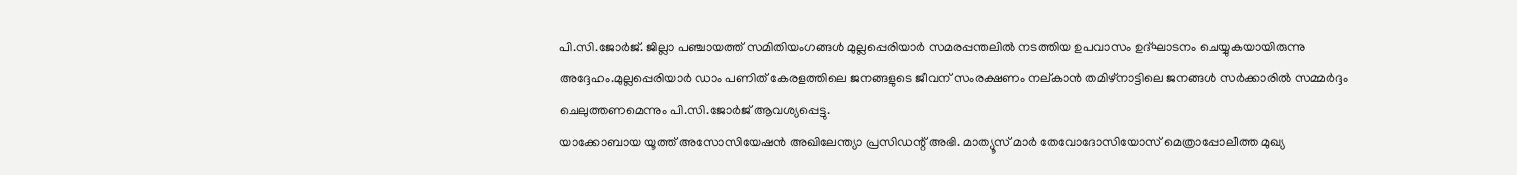പി.സി.ജോര്‍ജ്. ജില്ലാ പഞ്ചായത്ത് സമിതിയംഗങ്ങള്‍ മുല്ലപ്പെരിയാര്‍ സമരപ്പന്തലില്‍ നടത്തിയ ഉപവാസം ഉദ്ഘാടനം ചെയ്യുകയായിരുന്നു അദ്ദേഹം.മുല്ലപ്പെരിയാര്‍ ഡാം പണിത് കേരളത്തിലെ ജനങ്ങളുടെ ജീവന് സംരക്ഷണം നല്കാന്‍ തമിഴ്‌നാട്ടിലെ ജനങ്ങള്‍ സര്‍ക്കാരില്‍ സമ്മര്‍ദ്ദം ചെലുത്തണമെന്നും പി.സി.ജോര്‍ജ് ആവശ്യപ്പെട്ടു.
യാക്കോബായ യൂത്ത് അസോസിയേഷന്‍ അഖിലേന്ത്യാ പ്രസിഡന്റ് അഭി. മാത്യൂസ് മാര്‍ തേവോദോസിയോസ് മെത്രാപ്പോലീത്ത മുഖ്യ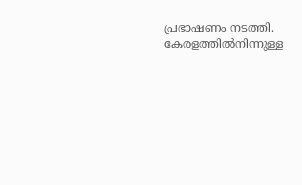പ്രഭാഷണം നടത്തി. കേരളത്തില്‍നിന്നുള്ള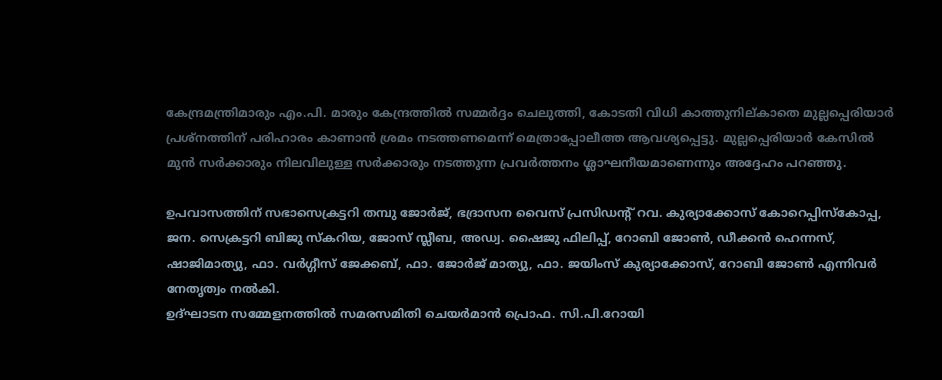കേന്ദ്രമന്ത്രിമാരും എം.പി. മാരും കേന്ദ്രത്തില്‍ സമ്മര്‍ദ്ദം ചെലുത്തി, കോടതി വിധി കാത്തുനില്കാതെ മുല്ലപ്പെരിയാര്‍ പ്രശ്‌നത്തിന് പരിഹാരം കാണാന്‍ ശ്രമം നടത്തണമെന്ന് മെത്രാപ്പോലീത്ത ആവശ്യപ്പെട്ടു. മുല്ലപ്പെരിയാര്‍ കേസില്‍ മുന്‍ സര്‍ക്കാരും നിലവിലുള്ള സര്‍ക്കാരും നടത്തുന്ന പ്രവര്‍ത്തനം ശ്ലാഘനീയമാണെന്നും അദ്ദേഹം പറഞ്ഞു.

ഉപവാസത്തിന് സഭാസെക്രട്ടറി തമ്പു ജോര്‍ജ്, ഭദ്രാസന വൈസ് പ്രസിഡന്റ് റവ. കുര്യാക്കോസ് കോറെപ്പിസ്‌കോപ്പ, ജന. സെക്രട്ടറി ബിജു സ്‌കറിയ, ജോസ് സ്ലീബ, അഡ്വ. ഷൈജു ഫിലിപ്പ്, റോബി ജോണ്‍, ഡീക്കന്‍ ഹെന്നസ്, ഷാജിമാത്യു, ഫാ. വര്‍ഗ്ഗീസ് ജേക്കബ്, ഫാ. ജോര്‍ജ് മാത്യു, ഫാ. ജയിംസ് കുര്യാക്കോസ്, റോബി ജോണ്‍ എന്നിവര്‍ നേതൃത്വം നല്‍കി.
ഉദ്ഘാടന സമ്മേളനത്തില്‍ സമരസമിതി ചെയര്‍മാന്‍ പ്രൊഫ. സി.പി.റോയി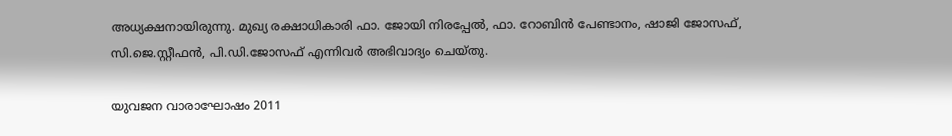അധ്യക്ഷനായിരുന്നു. മുഖ്യ രക്ഷാധികാരി ഫാ. ജോയി നിരപ്പേല്‍, ഫാ. റോബിന്‍ പേണ്ടാനം, ഷാജി ജോസഫ്, സി.ജെ.സ്റ്റീഫന്‍, പി.ഡി.ജോസഫ് എന്നിവര്‍ അഭിവാദ്യം ചെയ്തു.

യുവജന വാരാഘോഷം 2011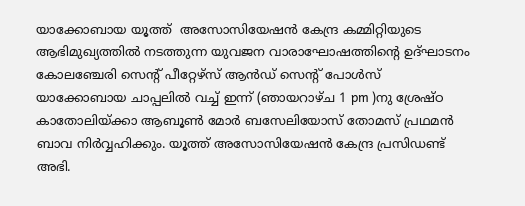യാക്കോബായ യൂത്ത്  അസോസിയേഷന്‍ കേന്ദ്ര കമ്മിറ്റിയുടെ ആഭിമുഖ്യത്തില്‍ നടത്തുന്ന യുവജന വാരാഘോഷത്തിന്‍റെ ഉദ്ഘാടനം കോലഞ്ചേരി സെന്റ്‌ പീറ്റേഴ്സ് ആന്‍ഡ്‌ സെന്റ്‌ പോള്‍സ് യാക്കോബായ ചാപ്പലില്‍ വച്ച് ഇന്ന് (ഞായറാഴ്ച 1 pm )നു ശ്രേഷ്ഠ കാതോലിയ്ക്കാ ആബൂണ്‍ മോര്‍ ബസേലിയോസ് തോമസ്‌ പ്രഥമന്‍ ബാവ നിര്‍വ്വഹിക്കും. യൂത്ത് അസോസിയേഷന്‍ കേന്ദ്ര പ്രസിഡണ്ട്‌ അഭി.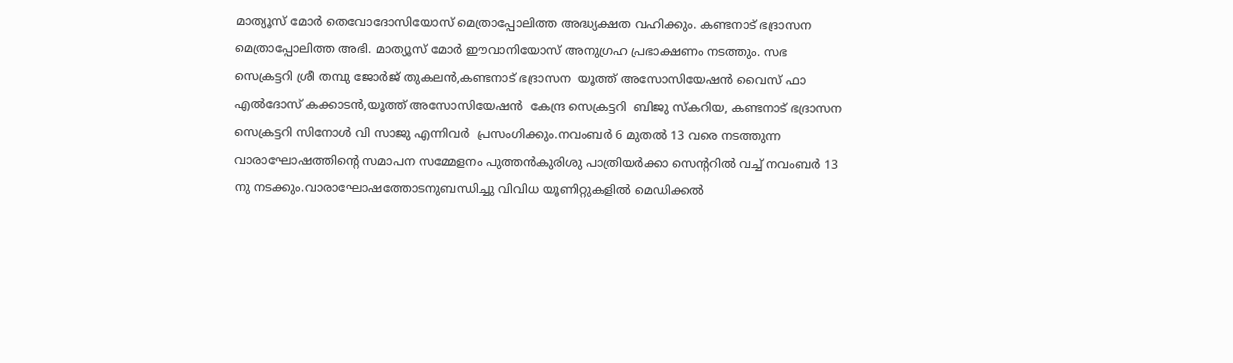മാത്യൂസ്‌ മോര്‍ തെവോദോസിയോസ് മെത്രാപ്പോലിത്ത അദ്ധ്യക്ഷത വഹിക്കും. കണ്ടനാട് ഭദ്രാസന മെത്രാപ്പോലിത്ത അഭി. മാത്യൂസ്‌ മോര്‍ ഈവാനിയോസ് അനുഗ്രഹ പ്രഭാക്ഷണം നടത്തും. സഭ സെക്രട്ടറി ശ്രീ തമ്പു ജോര്‍ജ് തുകലന്‍,കണ്ടനാട് ഭദ്രാസന  യൂത്ത് അസോസിയേഷന്‍ വൈസ് ഫാ എല്‍ദോസ് കക്കാടന്‍,യൂത്ത് അസോസിയേഷന്‍  കേന്ദ്ര സെക്രട്ടറി  ബിജു സ്കറിയ, കണ്ടനാട് ഭദ്രാസന സെക്രട്ടറി സിനോള്‍ വി സാജു എന്നിവര്‍  പ്രസംഗിക്കും.നവംബര്‍ 6 മുതല്‍ 13 വരെ നടത്തുന്ന വാരാഘോഷത്തിന്‍റെ സമാപന സമ്മേളനം പുത്തന്‍കുരിശു പാത്രിയര്‍ക്കാ സെന്‍ററില്‍ വച്ച് നവംബര്‍ 13 നു നടക്കും.വാരാഘോഷത്തോടനുബന്ധിച്ചു വിവിധ യൂണിറ്റുകളില്‍ മെഡിക്കല്‍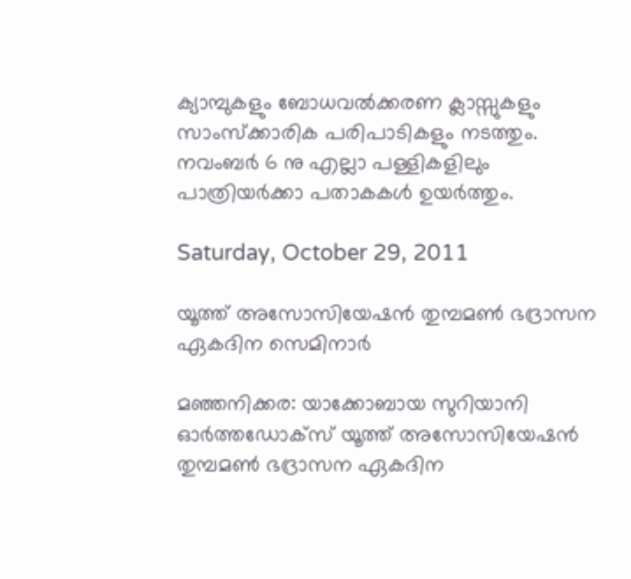ക്യാമ്പുകളും ബോധവല്‍ക്കരണ ക്ലാസ്സുകളും സാംസ്ക്കാരിക പരിപാടികളും നടത്തും. നവംബര്‍ 6 നു എല്ലാ പള്ളികളിലും പാത്രിയര്‍ക്കാ പതാകകള്‍ ഉയര്‍ത്തും.

Saturday, October 29, 2011

യൂത്ത് അസോസിയേഷന്‍ തുമ്പമണ്‍ ഭദ്രാസന ഏകദിന സെമിനാര്‍

മഞ്ഞനിക്കര: യാക്കോബായ സുറിയാനി ഓര്‍ത്തഡോക്സ് യൂത്ത് അസോസിയേഷന്‍ തുമ്പമണ്‍ ഭദ്രാസന ഏകദിന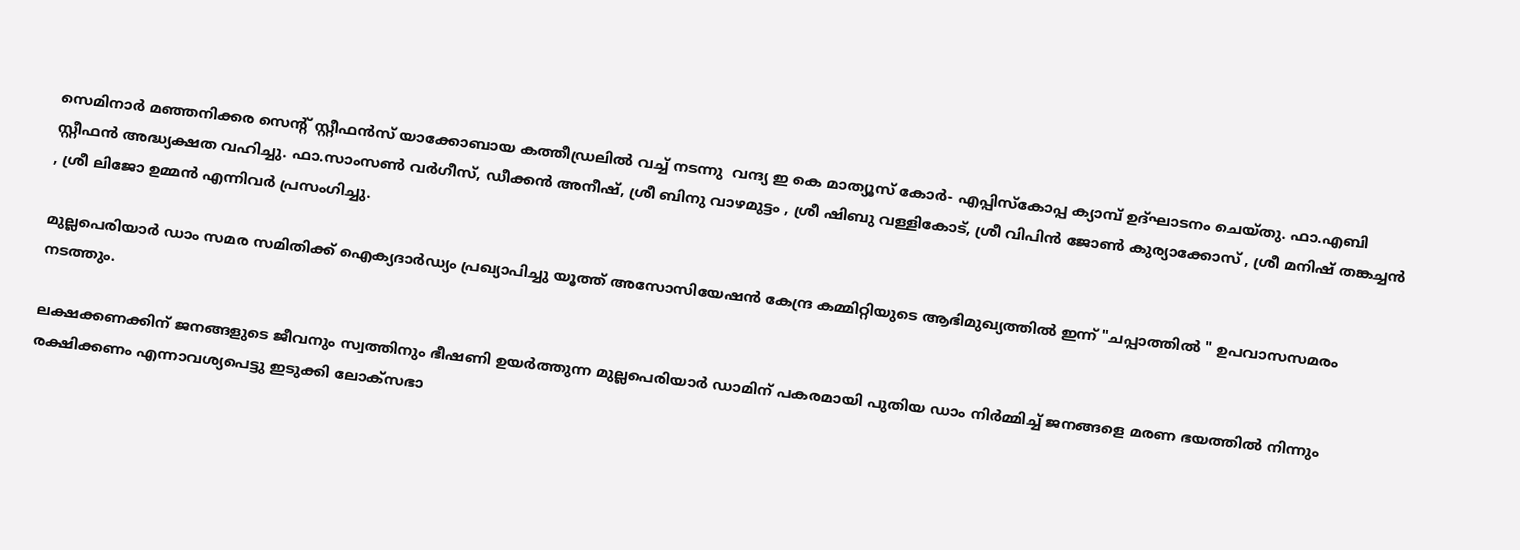സെമിനാര്‍ മഞ്ഞനിക്കര സെന്‍റ് സ്റ്റീഫന്‍സ് യാക്കോബായ കത്തീഡ്രലില്‍ വച്ച് നടന്നു  വന്ദ്യ ഇ കെ മാത്യൂസ്‌ കോര്‍- എപ്പിസ്കോപ്പ ക്യാമ്പ്‌ ഉദ്ഘാടനം ചെയ്തു. ഫാ.എബി സ്റ്റീഫന്‍ അദ്ധ്യക്ഷത വഹിച്ചു. ഫാ.സാംസണ്‍ വര്‍ഗീസ്‌, ഡീക്കന്‍ അനീഷ്‌, ശ്രീ ബിനു വാഴമുട്ടം , ശ്രീ ഷിബു വള്ളികോട്, ശ്രീ വിപിന്‍ ജോണ്‍ കുര്യാക്കോസ് , ശ്രീ മനിഷ് തങ്കച്ചന്‍ , ശ്രീ ലിജോ ഉമ്മന്‍ എന്നിവര്‍ പ്രസംഗിച്ചു.

മുല്ലപെരിയാര്‍ ഡാം സമര സമിതിക്ക് ഐക്യദാര്‍ഡ്യം പ്രഖ്യാപിച്ചു യൂത്ത് അസോസിയേഷന്‍ കേന്ദ്ര കമ്മിറ്റിയുടെ ആഭിമുഖ്യത്തില്‍ ഇന്ന് "ചപ്പാത്തില്‍ " ഉപവാസസമരം നടത്തും.

ലക്ഷക്കണക്കിന്‌ ജനങ്ങളുടെ ജീവനും സ്വത്തിനും ഭീഷണി ഉയര്‍ത്തുന്ന മുല്ലപെരിയാര്‍ ഡാമിന്‌ പകരമായി പുതിയ ഡാം നിര്‍മ്മിച്ച്‌ ജനങ്ങളെ മരണ ഭയത്തില്‍ നിന്നും രക്ഷിക്കണം എന്നാവശ്യപെട്ടു ഇടുക്കി ലോക്സഭാ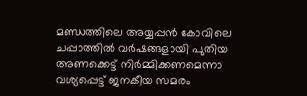മണ്ഡത്തിലെ അയ്യപ്പന്‍ കോവിലെ ചപ്പാത്തില്‍ വര്‍ഷങ്ങളായി പുതിയ അണക്കെട്ട്‌ നിര്‍മ്മിക്കണമെന്നാ വശ്യപ്പെട്ട്‌ ജനകീയ സമരം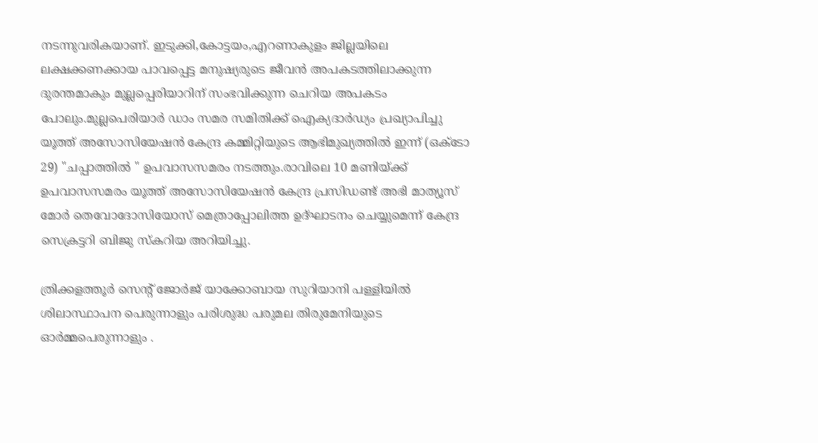നടന്നുവരികയാണ്‌. ഇടുക്കി,കോട്ടയം,എറണാകുളം ജില്ലയിലെ ലക്ഷക്കണക്കായ പാവപ്പെട്ട മനുഷ്യരുടെ ജീവന്‍ അപകടത്തിലാക്കുന്ന ദുരന്തമാകും മുല്ലപ്പെരിയാറിന്‌ സംഭവിക്കുന്ന ചെറിയ അപകടം പോലും.മുല്ലപെരിയാര്‍ ഡാം സമര സമിതിക്ക് ഐക്യദാര്‍ഡ്യം പ്രഖ്യാപിച്ചു യൂത്ത് അസോസിയേഷന്‍ കേന്ദ്ര കമ്മിറ്റിയുടെ ആഭിമുഖ്യത്തില്‍ ഇന്ന് (ഒക്ടോ 29) "ചപ്പാത്തില്‍ " ഉപവാസസമരം നടത്തും.രാവിലെ 10 മണിയ്ക്ക് ഉപവാസസമരം യൂത്ത് അസോസിയേഷന്‍ കേന്ദ്ര പ്രസിഡണ്ട്‌ അഭി മാത്യൂസ്‌ മോര്‍ തെവോദോസിയോസ് മെത്രാപ്പോലിത്ത ഉദ്ഘാടനം ചെയ്യുമെന്ന് കേന്ദ്ര സെക്രട്ടറി ബിജു സ്കറിയ അറിയിച്ചു.

ത്രിക്കളത്തൂര്‍ സെന്റ്‌ ജോര്‍ജ് യാക്കോബായ സുറിയാനി പള്ളിയില്‍ ശിലാസ്ഥാപന പെരുന്നാളും പരിശുദ്ധ പരുമല തിരുമേനിയുടെ ഓര്‍മ്മപെരുന്നാളും .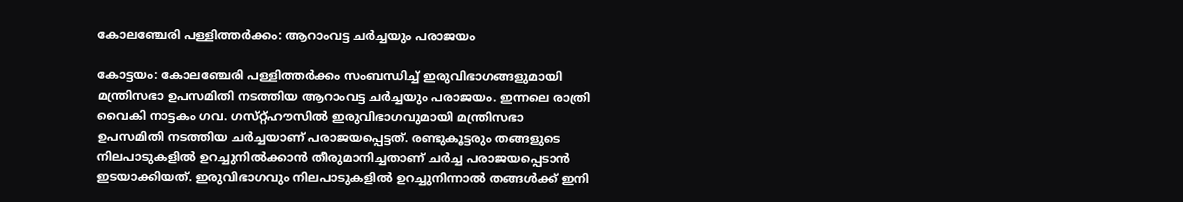കോലഞ്ചേരി പള്ളിത്തര്‍ക്കം: ആറാംവട്ട ചര്‍ച്ചയും പരാജയം

കോട്ടയം: കോലഞ്ചേരി പള്ളിത്തര്‍ക്കം സംബന്ധിച്ച്‌ ഇരുവിഭാഗങ്ങളുമായി മന്ത്രിസഭാ ഉപസമിതി നടത്തിയ ആറാംവട്ട ചര്‍ച്ചയും പരാജയം. ഇന്നലെ രാത്രി വൈകി നാട്ടകം ഗവ. ഗസ്‌റ്റ്ഹൗസില്‍ ഇരുവിഭാഗവുമായി മന്ത്രിസഭാ ഉപസമിതി നടത്തിയ ചര്‍ച്ചയാണ്‌ പരാജയപ്പെട്ടത്‌. രണ്ടുകൂട്ടരും തങ്ങളുടെ നിലപാടുകളില്‍ ഉറച്ചുനില്‍ക്കാന്‍ തീരുമാനിച്ചതാണ്‌ ചര്‍ച്ച പരാജയപ്പെടാന്‍ ഇടയാക്കിയത്‌. ഇരുവിഭാഗവും നിലപാടുകളില്‍ ഉറച്ചുനിന്നാല്‍ തങ്ങള്‍ക്ക്‌ ഇനി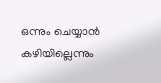ഒന്നും ചെയ്യാന്‍ കഴിയില്ലെന്നും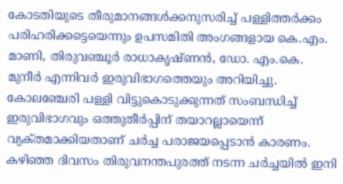കോടതിയുടെ തീരുമാനങ്ങള്‍ക്കനുസരിച്ച്‌ പള്ളിത്തര്‍ക്കം പരിഹരിക്കട്ടെയെന്നും ഉപസമിതി അംഗങ്ങളായ കെ.എം. മാണി, തിരുവഞ്ചൂര്‍ രാധാകൃഷ്‌ണന്‍, ഡോ. എം.കെ. മുനീര്‍ എന്നിവര്‍ ഇരുവിഭാഗത്തെയും അറിയിച്ചു. കോലഞ്ചേരി പള്ളി വിട്ടുകൊടുക്കുന്നത്‌ സംബന്ധിച്ച്‌ ഇരുവിഭാഗവും ഒത്തുതീര്‍പ്പിന്‌ തയാറല്ലായെന്ന്‌ വ്യക്‌തമാക്കിയതാണ്‌ ചര്‍ച്ച പരാജയപ്പെടാന്‍ കാരണം. കഴിഞ്ഞ ദിവസം തിരുവനന്തപുരത്ത്‌ നടന്ന ചര്‍ച്ചയില്‍ ഇനി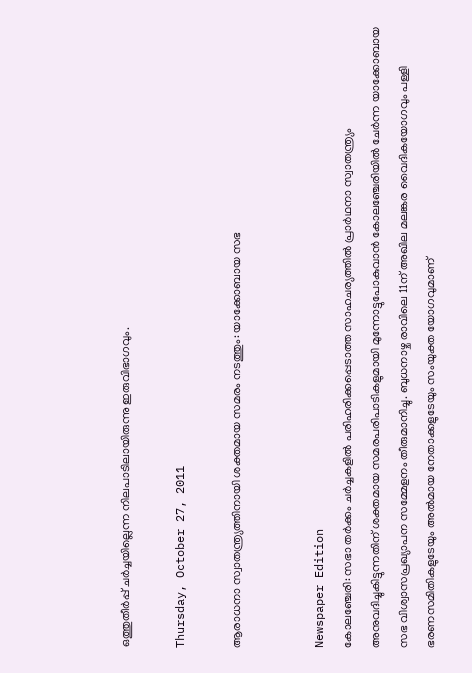ഒത്തുതീര്‍പ്പ്‌ ചര്‍ച്ചയില്ലെന്ന നിലപാടിലായിരുന്നു ഇരുവിഭാഗവും.

Thursday, October 27, 2011

ആരാധനാ സ്വാതന്ത്ര്യത്തിനായി ശക്തമായ സമരം നടത്തും: യാക്കോബായ സഭ


Newspaper Edition
കോലഞ്ചേരി: സഭാ തര്‍ക്കം ചര്‍ച്ചകളില്‍ പരിഹരിക്കപ്പെടാത്ത സാഹചര്യത്തില്‍ പ്രാര്‍ഥനാ സ്വാതന്ത്ര്യം അനുവദിച്ചുകിട്ടുന്നതിന് ശക്തമായ സമരപരിപാടികളുമായി മുന്നോട്ടുപോകുവാന്‍ കോലഞ്ചേരിയില്‍ ചേര്‍ന്ന യാക്കോബായ സഭ വിശ്വാസപ്രഖ്യാപന സമ്മേളനം തീരുമാനിച്ചു. ബുധനാഴ്ച രാവിലെ 11ന് അഖില മലങ്കര വൈദികയോഗവും പള്ളി ഭരണസമിതികളുടേയും അല്‍മായ നേതാക്കളുടേയും സംയുക്ത യോഗവുമാണ്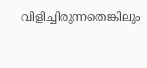വിളിച്ചിരുന്നതെങ്കിലും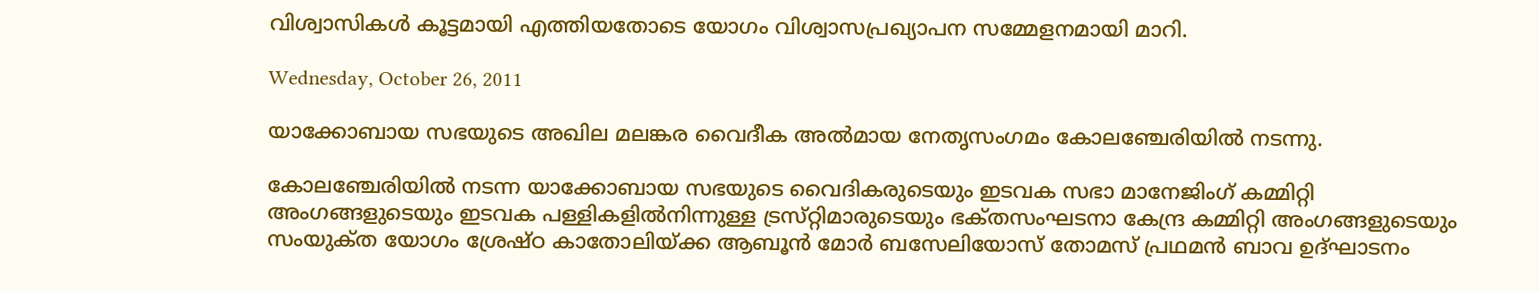വിശ്വാസികള്‍ കൂട്ടമായി എത്തിയതോടെ യോഗം വിശ്വാസപ്രഖ്യാപന സമ്മേളനമായി മാറി.

Wednesday, October 26, 2011

യാക്കോബായ സഭയുടെ അഖില മലങ്കര വൈദീക അല്‍മായ നേതൃസംഗമം കോലഞ്ചേരിയില്‍ നടന്നു.

കോലഞ്ചേരിയില്‍ നടന്ന യാക്കോബായ സഭയുടെ വൈദികരുടെയും ഇടവക സഭാ മാനേജിംഗ്‌ കമ്മിറ്റി അംഗങ്ങളുടെയും ഇടവക പള്ളികളില്‍നിന്നുള്ള ട്രസ്‌റ്റിമാരുടെയും ഭക്‌തസംഘടനാ കേന്ദ്ര കമ്മിറ്റി അംഗങ്ങളുടെയും സംയുക്‌ത യോഗം ശ്രേഷ്ഠ കാതോലിയ്ക്ക ആബൂന്‍ മോര്‍ ബസേലിയോസ് തോമസ്‌ പ്രഥമന്‍ ബാവ ഉദ്ഘാടനം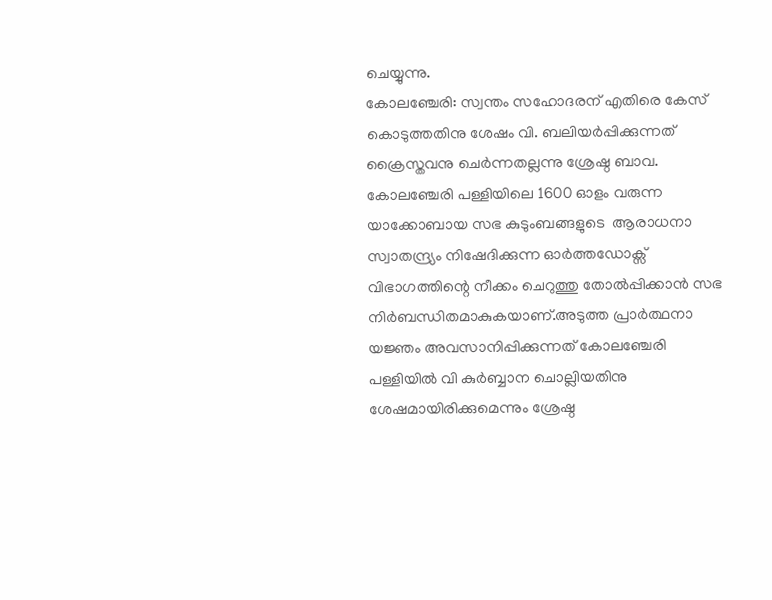ചെയ്യുന്നു.
കോലഞ്ചേരി: സ്വന്തം സഹോദരന് എതിരെ കേസ് കൊടുത്തതിനു ശേഷം വി. ബലിയര്‍പ്പിക്കുന്നത് ക്രൈസ്തവനു ചെര്‍ന്നതല്ലന്നു ശ്രേഷ്ഠ ബാവ. കോലഞ്ചേരി പള്ളിയിലെ 1600 ഓളം വരുന്ന യാക്കോബായ സഭ കുടുംബങ്ങളുടെ  ആരാധനാ സ്വാതന്ദ്ര്യം നിഷേദിക്കുന്ന ഓര്‍ത്തഡോക്സ് വിഭാഗത്തിന്റെ നീക്കം ചെറുത്തു തോല്‍പ്പിക്കാന്‍ സഭ നിര്‍ബന്ധിതമാകുകയാണ്.അടുത്ത പ്രാര്‍ത്ഥനാ യജ്ഞം അവസാനിപ്പിക്കുന്നത് കോലഞ്ചേരി പള്ളിയില്‍ വി കുര്‍ബ്ബാന ചൊല്ലിയതിനു ശേഷമായിരിക്കുമെന്നും ശ്രേഷ്ഠ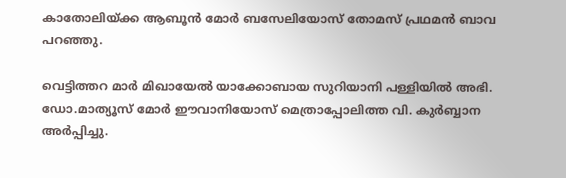കാതോലിയ്ക്ക ആബൂന്‍ മോര്‍ ബസേലിയോസ് തോമസ്‌ പ്രഥമന്‍ ബാവ പറഞ്ഞു.

വെട്ടിത്തറ മാര്‍ മിഖായേല്‍ യാക്കോബായ സുറിയാനി പള്ളിയില്‍ അഭി. ഡോ.മാത്യൂസ്‌ മോര്‍ ഈവാനിയോസ് മെത്രാപ്പോലിത്ത വി. കുര്‍ബ്ബാന അര്‍പ്പിച്ചു.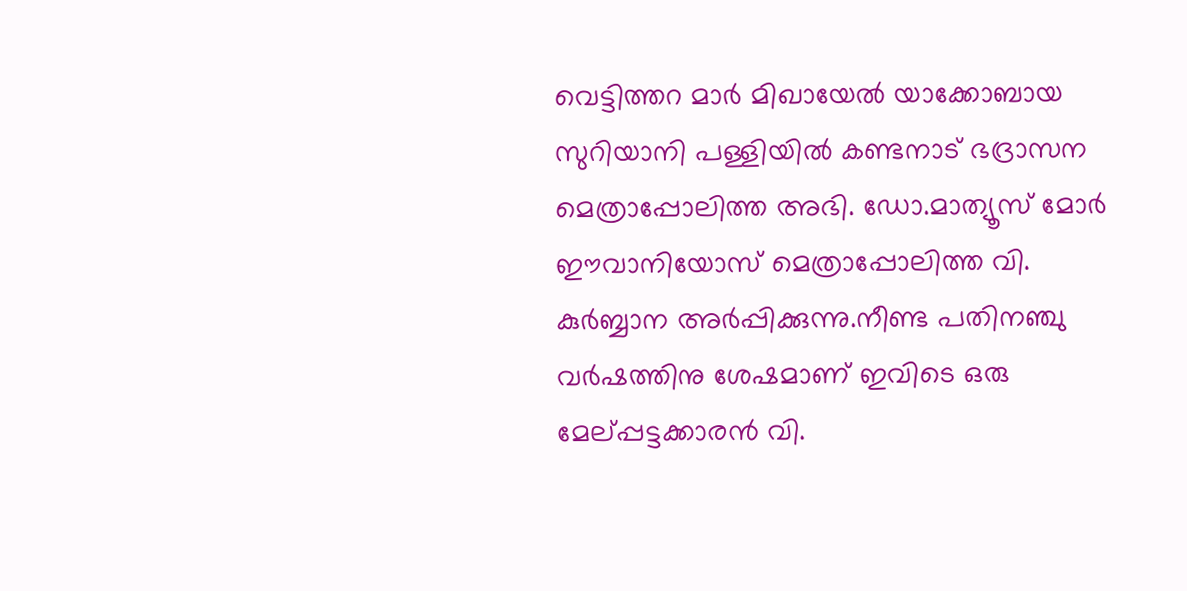വെട്ടിത്തറ മാര്‍ മിഖായേല്‍ യാക്കോബായ സുറിയാനി പള്ളിയില്‍ കണ്ടനാട് ഭദ്രാസന മെത്രാപ്പോലിത്ത അഭി. ഡോ.മാത്യൂസ്‌ മോര്‍ ഈവാനിയോസ് മെത്രാപ്പോലിത്ത വി. കുര്‍ബ്ബാന അര്‍പ്പിക്കുന്നു.നീണ്ട പതിനഞ്ചു  വര്‍ഷത്തിനു ശേഷമാണ് ഇവിടെ ഒരു മേല്പ്പട്ടക്കാരന്‍ വി.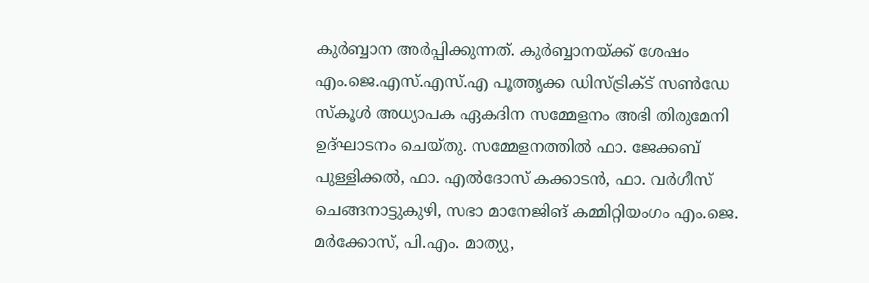കുര്‍ബ്ബാന അര്‍പ്പിക്കുന്നത്. കുര്‍ബ്ബാനയ്ക്ക് ശേഷം എം.ജെ.എസ്.എസ്.എ പൂത്തൃക്ക ഡിസ്ട്രിക്ട് സണ്‍ഡേ സ്‌കൂള്‍ അധ്യാപക ഏകദിന സമ്മേളനം അഭി തിരുമേനി ഉദ്ഘാടനം ചെയ്തു. സമ്മേളനത്തില്‍ ഫാ. ജേക്കബ് പുള്ളിക്കല്‍, ഫാ. എല്‍ദോസ് കക്കാടന്‍, ഫാ. വര്‍ഗീസ് ചെങ്ങനാട്ടുകുഴി, സഭാ മാനേജിങ് കമ്മിറ്റിയംഗം എം.ജെ. മര്‍ക്കോസ്, പി.എം. മാത്യു,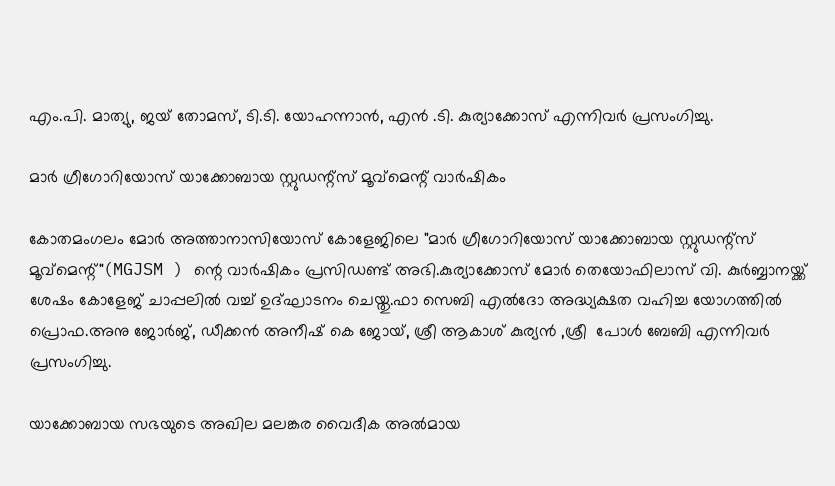എം.പി. മാത്യു, ജയ് തോമസ്, ടി.ടി. യോഹന്നാന്‍, എന്‍ .ടി. കുര്യാക്കോസ് എന്നിവര്‍ പ്രസംഗിച്ചു.

മാര്‍ ഗ്രീഗോറിയോസ് യാക്കോബായ സ്റ്റുഡന്റ്സ് മൂവ്മെന്റ് വാര്‍ഷികം

കോതമംഗലം മോര്‍ അത്താനാസിയോസ് കോളേജിലെ "മാര്‍ ഗ്രീഗോറിയോസ് യാക്കോബായ സ്റ്റുഡന്റ്സ് മൂവ്മെന്റ്"(MGJSM ) ന്റെ വാര്‍ഷികം പ്രസിഡണ്ട്‌ അഭി.കുര്യാക്കോസ് മോര്‍ തെയോഫിലാസ് വി. കുര്‍ബ്ബാനയ്ക്ക് ശേഷം കോളേജ് ചാപ്പലില്‍ വച്ച് ഉദ്ഘാടനം ചെയ്തു.ഫാ സെബി എല്‍ദോ അദ്ധ്യക്ഷത വഹിച്ച യോഗത്തില്‍ പ്രൊഫ.അനു ജോര്‍ജ്, ഡീക്കന്‍ അനീഷ്‌ കെ ജോയ്, ശ്രീ ആകാശ് കുര്യന്‍ ,ശ്രീ  പോള്‍ ബേബി എന്നിവര്‍ പ്രസംഗിച്ചു.

യാക്കോബായ സഭയുടെ അഖില മലങ്കര വൈദീക അല്‍മായ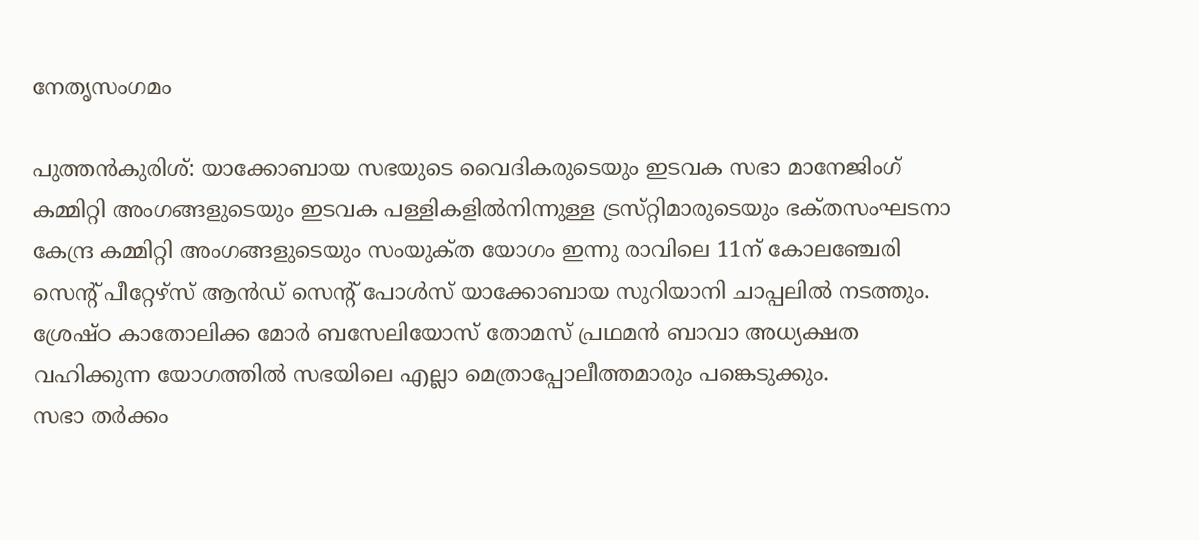നേതൃസംഗമം

പുത്തന്‍കുരിശ്‌: യാക്കോബായ സഭയുടെ വൈദികരുടെയും ഇടവക സഭാ മാനേജിംഗ്‌ കമ്മിറ്റി അംഗങ്ങളുടെയും ഇടവക പള്ളികളില്‍നിന്നുള്ള ട്രസ്‌റ്റിമാരുടെയും ഭക്‌തസംഘടനാ കേന്ദ്ര കമ്മിറ്റി അംഗങ്ങളുടെയും സംയുക്‌ത യോഗം ഇന്നു രാവിലെ 11ന്‌ കോലഞ്ചേരി സെന്റ്‌ പീറ്റേഴ്‌സ് ആന്‍ഡ്‌ സെന്റ്‌ പോള്‍സ്‌ യാക്കോബായ സുറിയാനി ചാപ്പലില്‍ നടത്തും.
ശ്രേഷ്‌ഠ കാതോലിക്ക മോര്‍ ബസേലിയോസ്‌ തോമസ്‌ പ്രഥമന്‍ ബാവാ അധ്യക്ഷത വഹിക്കുന്ന യോഗത്തില്‍ സഭയിലെ എല്ലാ മെത്രാപ്പോലീത്തമാരും പങ്കെടുക്കും.
സഭാ തര്‍ക്കം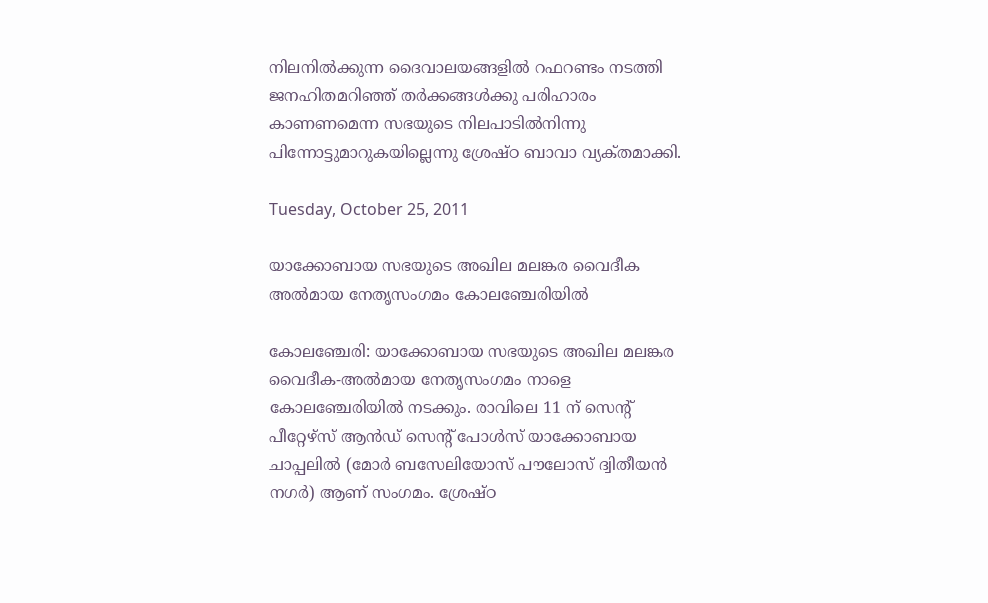നിലനില്‍ക്കുന്ന ദൈവാലയങ്ങളില്‍ റഫറണ്ടം നടത്തി ജനഹിതമറിഞ്ഞ്‌ തര്‍ക്കങ്ങള്‍ക്കു പരിഹാരം കാണണമെന്ന സഭയുടെ നിലപാടില്‍നിന്നു പിന്നോട്ടുമാറുകയില്ലെന്നു ശ്രേഷ്‌ഠ ബാവാ വ്യക്‌തമാക്കി.

Tuesday, October 25, 2011

യാക്കോബായ സഭയുടെ അഖില മലങ്കര വൈദീക അല്‍മായ നേതൃസംഗമം കോലഞ്ചേരിയില്‍

കോലഞ്ചേരി: യാക്കോബായ സഭയുടെ അഖില മലങ്കര വൈദീക-അല്‍മായ നേതൃസംഗമം നാളെ കോലഞ്ചേരിയില്‍ നടക്കും. രാവിലെ 11 ന്‌ സെന്റ്‌ പീറ്റേഴ്‌സ് ആന്‍ഡ്‌ സെന്റ്‌ പോള്‍സ്‌ യാക്കോബായ ചാപ്പലില്‍ (മോര്‍ ബസേലിയോസ്‌ പൗലോസ്‌ ദ്വിതീയന്‍ നഗര്‍) ആണ്‌ സംഗമം. ശ്രേഷ്‌ഠ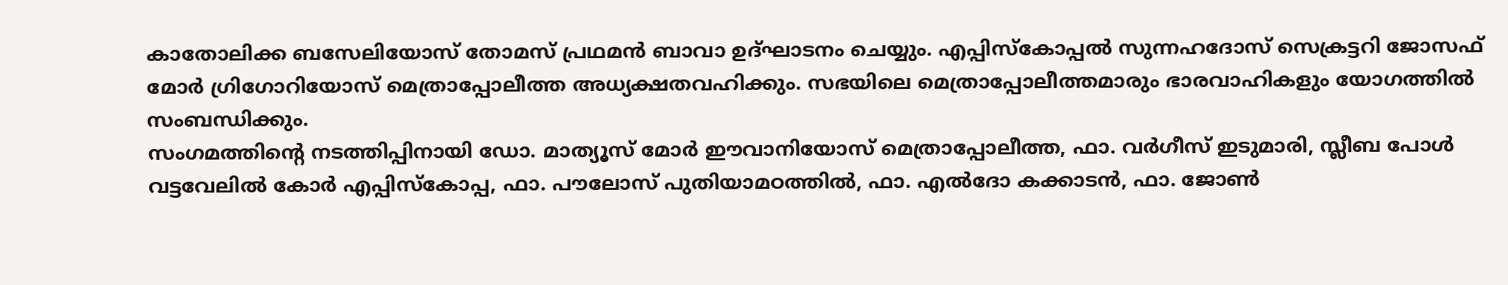കാതോലിക്ക ബസേലിയോസ്‌ തോമസ്‌ പ്രഥമന്‍ ബാവാ ഉദ്‌ഘാടനം ചെയ്യും. എപ്പിസ്‌കോപ്പല്‍ സുന്നഹദോസ്‌ സെക്രട്ടറി ജോസഫ്‌ മോര്‍ ഗ്രിഗോറിയോസ്‌ മെത്രാപ്പോലീത്ത അധ്യക്ഷതവഹിക്കും. സഭയിലെ മെത്രാപ്പോലീത്തമാരും ഭാരവാഹികളും യോഗത്തില്‍ സംബന്ധിക്കും.
സംഗമത്തിന്റെ നടത്തിപ്പിനായി ഡോ. മാത്യൂസ്‌ മോര്‍ ഈവാനിയോസ്‌ മെത്രാപ്പോലീത്ത, ഫാ. വര്‍ഗീസ്‌ ഇടുമാരി, സ്ലീബ പോള്‍ വട്ടവേലില്‍ കോര്‍ എപ്പിസ്‌കോപ്പ, ഫാ. പൗലോസ്‌ പുതിയാമഠത്തില്‍, ഫാ. എല്‍ദോ കക്കാടന്‍, ഫാ. ജോണ്‍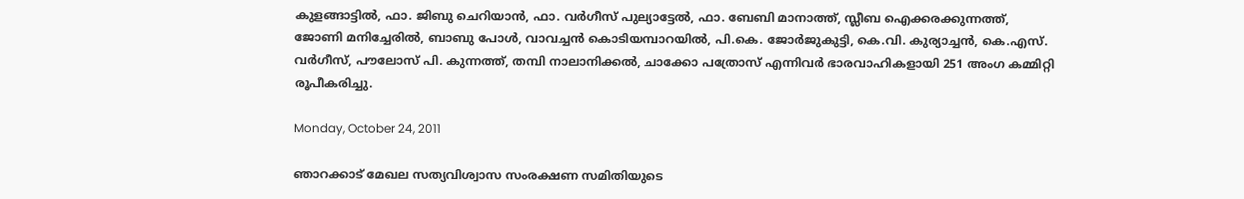കുളങ്ങാട്ടില്‍, ഫാ. ജിബു ചെറിയാന്‍, ഫാ. വര്‍ഗീസ്‌ പുല്യാട്ടേല്‍, ഫാ. ബേബി മാനാത്ത്‌, സ്ലീബ ഐക്കരക്കുന്നത്ത്‌, ജോണി മനിച്ചേരില്‍, ബാബു പോള്‍, വാവച്ചന്‍ കൊടിയമ്പാറയില്‍, പി.കെ. ജോര്‍ജുകുട്ടി, കെ.വി. കുര്യാച്ചന്‍, കെ.എസ്‌. വര്‍ഗീസ്‌, പൗലോസ്‌ പി. കുന്നത്ത്‌, തമ്പി നാലാനിക്കല്‍, ചാക്കോ പത്രോസ്‌ എന്നിവര്‍ ഭാരവാഹികളായി 251 അംഗ കമ്മിറ്റി രൂപീകരിച്ചു.

Monday, October 24, 2011

ഞാറക്കാട് മേഖല സത്യവിശ്വാസ സംരക്ഷണ സമിതിയുടെ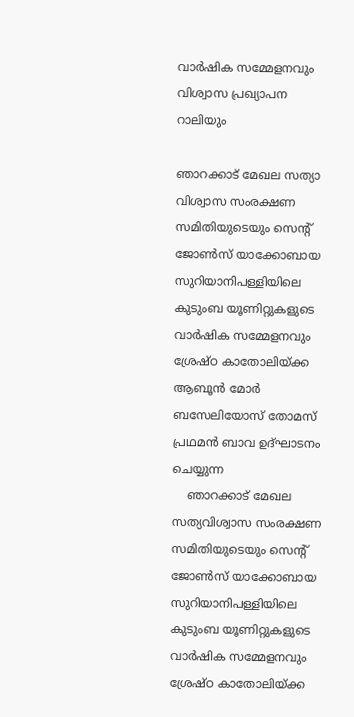വാര്‍ഷിക സമ്മേളനവും വിശ്വാസ പ്രഖ്യാപന റാലിയും

ഞാറക്കാട് മേഖല സത്യാ വിശ്വാസ സംരക്ഷണ സമിതിയുടെയും സെന്റ്‌ ജോണ്‍സ് യാക്കോബായ സുറിയാനിപള്ളിയിലെ കുടുംബ യൂണിറ്റുകളുടെ  വാര്‍ഷിക സമ്മേളനവും ശ്രേഷ്ഠ കാതോലിയ്ക്ക ആബൂന്‍ മോര്‍ ബസേലിയോസ് തോമസ്‌ പ്രഥമന്‍ ബാവ ഉദ്ഘാടനം ചെയ്യുന്ന
    ഞാറക്കാട് മേഖല സത്യവിശ്വാസ സംരക്ഷണ സമിതിയുടെയും സെന്റ്‌ ജോണ്‍സ് യാക്കോബായ സുറിയാനിപള്ളിയിലെ കുടുംബ യൂണിറ്റുകളുടെ  വാര്‍ഷിക സമ്മേളനവും ശ്രേഷ്ഠ കാതോലിയ്ക്ക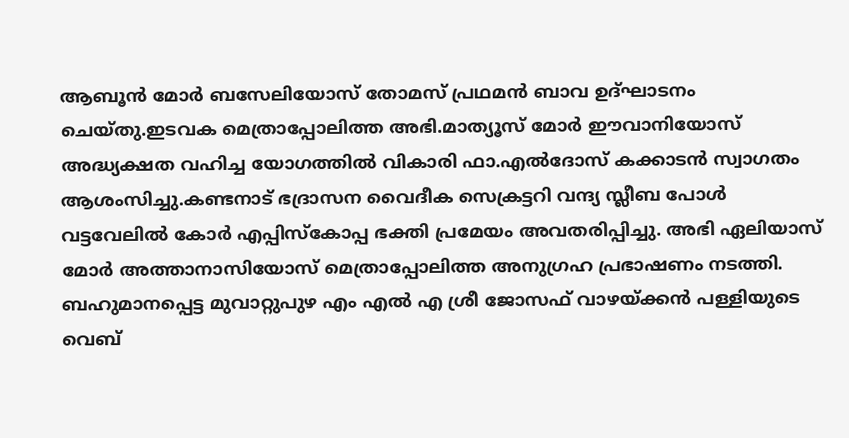ആബൂന്‍ മോര്‍ ബസേലിയോസ് തോമസ്‌ പ്രഥമന്‍ ബാവ ഉദ്ഘാടനം ചെയ്തു.ഇടവക മെത്രാപ്പോലിത്ത അഭി.മാത്യൂസ്‌ മോര്‍ ഈവാനിയോസ് അദ്ധ്യക്ഷത വഹിച്ച യോഗത്തില്‍ വികാരി ഫാ.എല്‍ദോസ് കക്കാടന്‍ സ്വാഗതം ആശംസിച്ചു.കണ്ടനാട് ഭദ്രാസന വൈദീക സെക്രട്ടറി വന്ദ്യ സ്ലീബ പോള്‍ വട്ടവേലില്‍ കോര്‍ എപ്പിസ്കോപ്പ ഭക്തി പ്രമേയം അവതരിപ്പിച്ചു. അഭി ഏലിയാസ്‌ മോര്‍ അത്താനാസിയോസ് മെത്രാപ്പോലിത്ത അനുഗ്രഹ പ്രഭാഷണം നടത്തി. ബഹുമാനപ്പെട്ട മുവാറ്റുപുഴ എം എല്‍ എ ശ്രീ ജോസഫ്‌ വാഴയ്ക്കന്‍ പള്ളിയുടെ വെബ്‌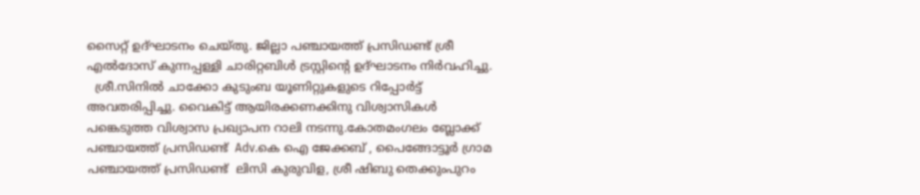സൈറ്റ് ഉദ്ഘാടനം ചെയ്തു. ജില്ലാ പഞ്ചായത്ത് പ്രസിഡണ്ട്‌ ശ്രീ എല്‍ദോസ് കുന്നപ്പള്ളി ചാരിറ്റബിള്‍ ട്രസ്റ്റിന്റെ ഉദ്ഘാടനം നിര്‍വഹിച്ചു.
  ശ്രീ.സിനില്‍ ചാക്കോ കുടുംബ യൂണിറ്റുകളുടെ റിപ്പോര്‍ട്ട് അവതരിപ്പിച്ചു. വൈകിട്ട് ആയിരക്കണക്കിനു വിശ്വാസികള്‍  പങ്കെടുത്ത വിശ്വാസ പ്രഖ്യാപന റാലി നടന്നു.കോതമംഗലം ബ്ലോക്ക്‌ പഞ്ചായത്ത് പ്രസിഡണ്ട്‌  Adv.കെ ഐ ജേക്കബ്‌ , പൈങ്ങോട്ടൂര്‍ ഗ്രാമ പഞ്ചായത്ത് പ്രസിഡണ്ട്‌  ലിസി കുരുവിള, ശ്രീ ഷിബു തെക്കുംപുറം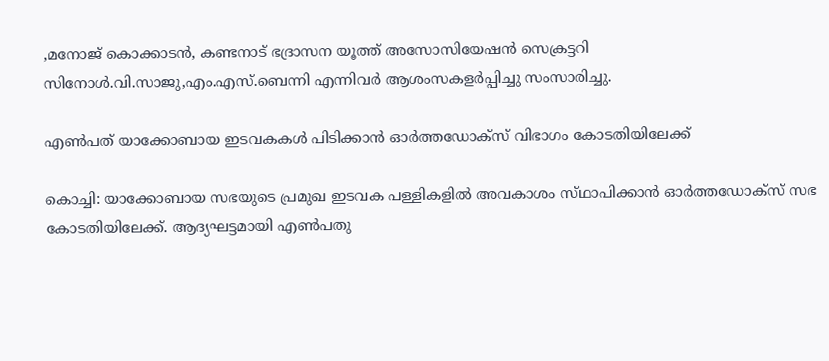,മനോജ്‌ കൊക്കാടന്‍, കണ്ടനാട് ഭദ്രാസന യൂത്ത് അസോസിയേഷന്‍ സെക്രട്ടറി സിനോള്‍.വി.സാജു,എം.എസ്‌.ബെന്നി എന്നിവര്‍ ആശംസകളര്‍പ്പിച്ചു സംസാരിച്ചു.

എണ്‍പത്‌ യാക്കോബായ ഇടവകകള്‍ പിടിക്കാന്‍ ഓര്‍ത്തഡോക്‌സ് വിഭാഗം കോടതിയിലേക്ക്‌

കൊച്ചി: യാക്കോബായ സഭയുടെ പ്രമുഖ ഇടവക പള്ളികളില്‍ അവകാശം സ്‌ഥാപിക്കാന്‍ ഓര്‍ത്തഡോക്‌സ് സഭ കോടതിയിലേക്ക്‌. ആദ്യഘട്ടമായി എണ്‍പതു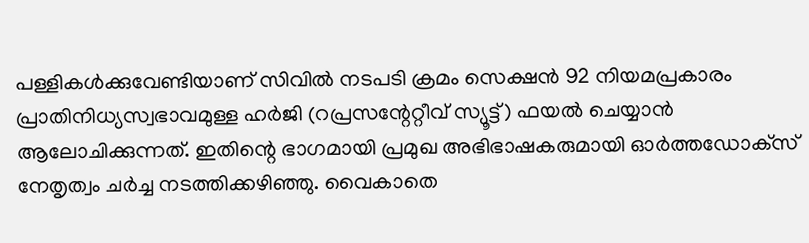പള്ളികള്‍ക്കുവേണ്ടിയാണ്‌ സിവില്‍ നടപടി ക്രമം സെക്ഷന്‍ 92 നിയമപ്രകാരം പ്രാതിനിധ്യസ്വഭാവമുള്ള ഹര്‍ജി (റപ്രസന്റേറ്റീവ്‌ സ്യൂട്ട്‌) ഫയല്‍ ചെയ്യാന്‍ ആലോചിക്കുന്നത്‌. ഇതിന്റെ ഭാഗമായി പ്രമുഖ അഭിഭാഷകരുമായി ഓര്‍ത്തഡോക്‌സ് നേതൃത്വം ചര്‍ച്ച നടത്തിക്കഴിഞ്ഞു. വൈകാതെ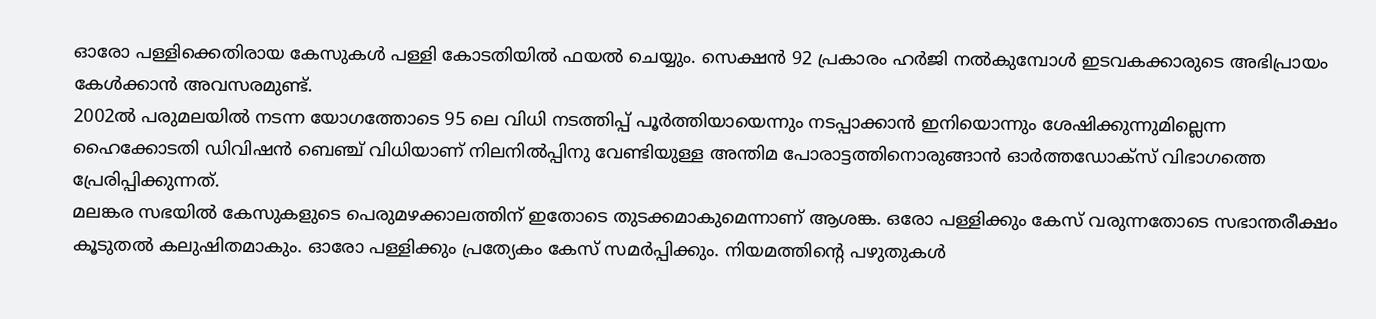ഓരോ പള്ളിക്കെതിരായ കേസുകള്‍ പള്ളി കോടതിയില്‍ ഫയല്‍ ചെയ്യും. സെക്ഷന്‍ 92 പ്രകാരം ഹര്‍ജി നല്‍കുമ്പോള്‍ ഇടവകക്കാരുടെ അഭിപ്രായം കേള്‍ക്കാന്‍ അവസരമുണ്ട്‌.
2002ല്‍ പരുമലയില്‍ നടന്ന യോഗത്തോടെ 95 ലെ വിധി നടത്തിപ്പ്‌ പൂര്‍ത്തിയായെന്നും നടപ്പാക്കാന്‍ ഇനിയൊന്നും ശേഷിക്കുന്നുമില്ലെന്ന ഹൈക്കോടതി ഡിവിഷന്‍ ബെഞ്ച്‌ വിധിയാണ്‌ നിലനില്‍പ്പിനു വേണ്ടിയുള്ള അന്തിമ പോരാട്ടത്തിനൊരുങ്ങാന്‍ ഓര്‍ത്തഡോക്‌സ് വിഭാഗത്തെ പ്രേരിപ്പിക്കുന്നത്‌.
മലങ്കര സഭയില്‍ കേസുകളുടെ പെരുമഴക്കാലത്തിന്‌ ഇതോടെ തുടക്കമാകുമെന്നാണ്‌ ആശങ്ക. ഒരോ പള്ളിക്കും കേസ്‌ വരുന്നതോടെ സഭാന്തരീക്ഷം കൂടുതല്‍ കലുഷിതമാകും. ഓരോ പള്ളിക്കും പ്രത്യേകം കേസ്‌ സമര്‍പ്പിക്കും. നിയമത്തിന്റെ പഴുതുകള്‍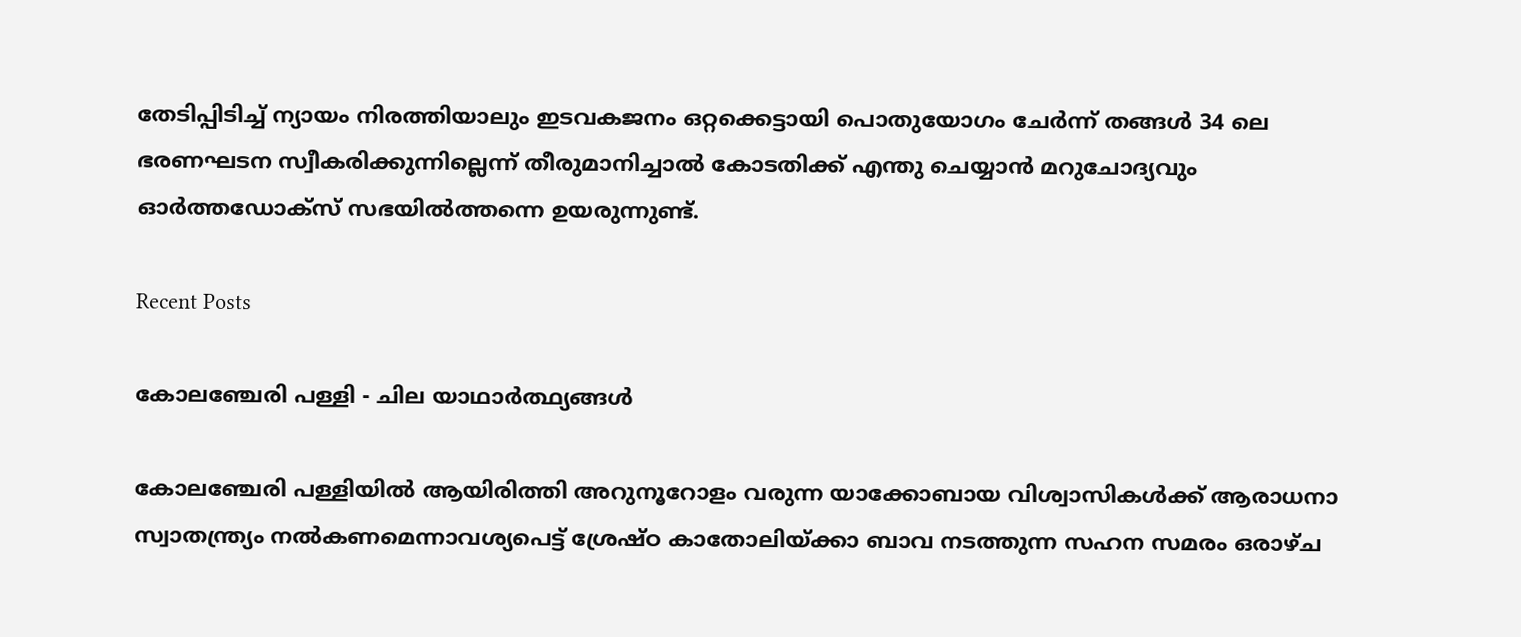തേടിപ്പിടിച്ച്‌ ന്യായം നിരത്തിയാലും ഇടവകജനം ഒറ്റക്കെട്ടായി പൊതുയോഗം ചേര്‍ന്ന്‌ തങ്ങള്‍ 34 ലെ ഭരണഘടന സ്വീകരിക്കുന്നില്ലെന്ന്‌ തീരുമാനിച്ചാല്‍ കോടതിക്ക്‌ എന്തു ചെയ്യാന്‍ മറുചോദ്യവും ഓര്‍ത്തഡോക്‌സ് സഭയില്‍ത്തന്നെ ഉയരുന്നുണ്ട്‌.

Recent Posts

കോലഞ്ചേരി പള്ളി - ചില യാഥാര്‍ത്ഥ്യങ്ങള്‍

കോലഞ്ചേരി പള്ളിയില്‍ ആയിരിത്തി അറുനൂറോളം വരുന്ന യാക്കോബായ വിശ്വാസികള്‍ക്ക് ആരാധനാ സ്വാതന്ത്ര്യം നല്‍കണമെന്നാവശ്യപെട്ട് ശ്രേഷ്ഠ കാതോലിയ്ക്കാ ബാവ നടത്തുന്ന സഹന സമരം ഒരാഴ്ച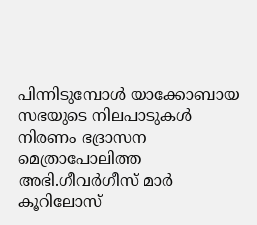പിന്നിടുമ്പോള്‍ യാക്കോബായ സഭയുടെ നിലപാടുകള്‍ നിരണം ഭദ്രാസന മെത്രാപോലിത്ത അഭി.ഗീവര്‍ഗീസ് മാര്‍ കൂറിലോസ്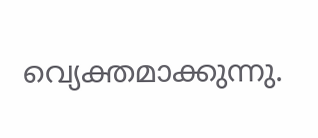വ്യെക്തമാക്കുന്നു.